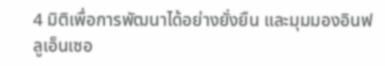4 มิติเพื่อการพัฒนาได้อย่างยั่งยืน และมุมมองอินฟลูเอ็นเซอ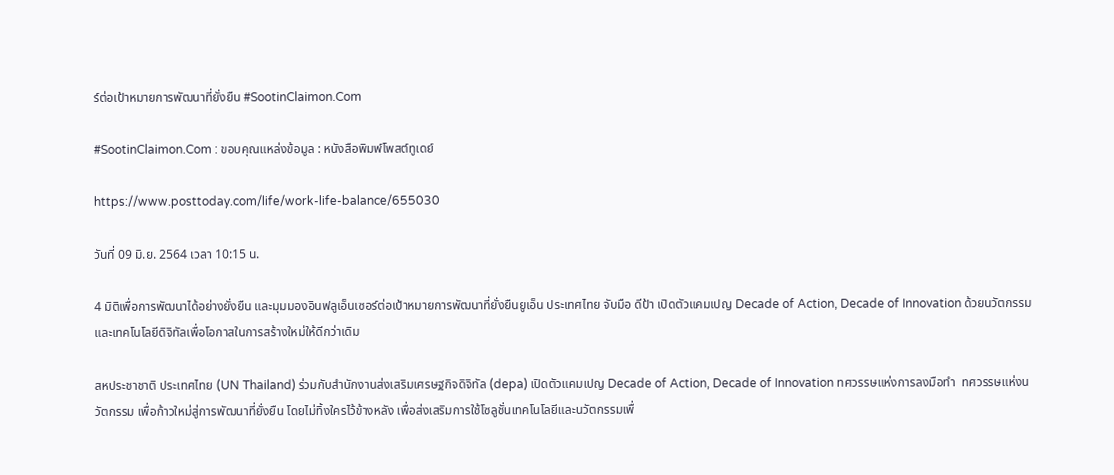ร์ต่อเป้าหมายการพัฒนาที่ยั่งยืน #SootinClaimon.Com

#SootinClaimon.Com : ขอบคุณแหล่งข้อมูล : หนังสือพิมพ์โพสต์ทูเดย์

https://www.posttoday.com/life/work-life-balance/655030

วันที่ 09 มิ.ย. 2564 เวลา 10:15 น.

4 มิติเพื่อการพัฒนาได้อย่างยั่งยืน และมุมมองอินฟลูเอ็นเซอร์ต่อเป้าหมายการพัฒนาที่ยั่งยืนยูเอ็น ประเทศไทย จับมือ ดีป้า เปิดตัวแคมเปญ Decade of Action, Decade of Innovation ด้วยนวัตกรรมและเทคโนโลยีดิจิทัลเพื่อโอกาสในการสร้างใหม่ให้ดีกว่าเดิม

สหประชาชาติ ประเทศไทย (UN Thailand) ร่วมกับสำนักงานส่งเสริมเศรษฐกิจดิจิทัล (depa) เปิดตัวแคมเปญ Decade of Action, Decade of Innovation ทศวรรษแห่งการลงมือทำ  ทศวรรษแห่งนวัตกรรม เพื่อก้าวใหม่สู่การพัฒนาที่ยั่งยืน โดยไม่ทิ้งใครไว้ข้างหลัง เพื่อส่งเสริมการใช้โซลูชั่นเทคโนโลยีและนวัตกรรมเพื่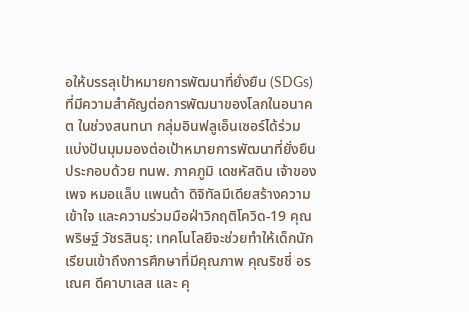อให้บรรลุเป้าหมายการพัฒนาที่ยั่งยืน (SDGs) ที่มีความสำคัญต่อการพัฒนาของโลกในอนาคต ในช่วงสนทนา กลุ่มอินฟลูเอ็นเซอร์ได้ร่วมแบ่งปันมุมมองต่อเป้าหมายการพัฒนาที่ยั่งยืน ประกอบด้วย ทนพ. ภาคภูมิ เดชหัสดิน เจ้าของเพจ หมอแล็บ แพนด้า ดิจิทัลมีเดียสร้างความเข้าใจ และความร่วมมือฝ่าวิกฤติโควิด-19 คุณพริษฐ์ วัชรสินธุ: เทคโนโลยีจะช่วยทำให้เด็กนักเรียนเข้าถึงการศึกษาที่มีคุณภาพ คุณริชชี่ อรเณศ ดีคาบาเลส และ คุ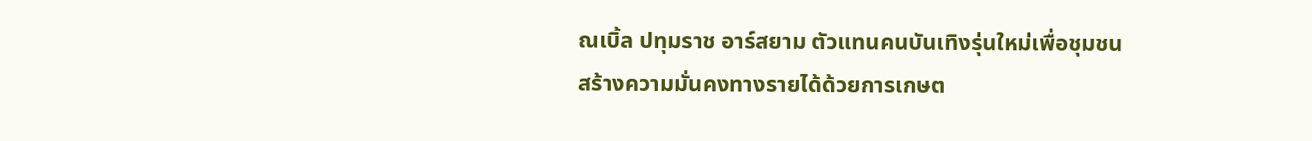ณเบิ้ล ปทุมราช อาร์สยาม ตัวแทนคนบันเทิงรุ่นใหม่เพื่อชุมชน สร้างความมั่นคงทางรายได้ด้วยการเกษต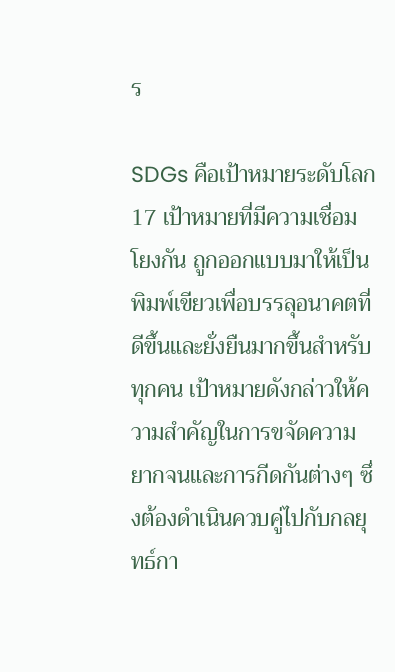ร

SDGs คือเป้าหมายระดับโลก 17 เป้าหมายที่มีความเชื่อมโยงกัน ถูกออกแบบมาให้เป็นพิมพ์เขียวเพื่อบรรลุอนาคตที่ดีขึ้นและยั่งยืนมากขึ้นสำหรับทุกคน เป้าหมายดังกล่าวให้ความสำคัญในการขจัดความยากจนและการกีดกันต่างๆ ซึ่งต้องดำเนินควบคู่ไปกับกลยุทธ์กา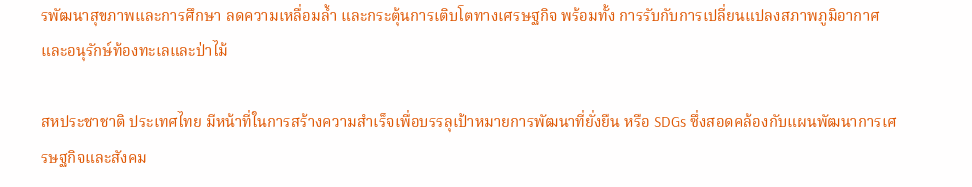รพัฒนาสุขภาพและการศึกษา ลดความเหลื่อมล้ำ และกระตุ้นการเติบโตทางเศรษฐกิจ พร้อมทั้ง การรับกับการเปลี่ยนแปลงสภาพภูมิอากาศและอนุรักษ์ท้องทะเลและป่าไม้

สหประชาชาติ ประเทศไทย มีหน้าที่ในการสร้างความสำเร็จเพื่อบรรลุเป้าหมายการพัฒนาที่ยั่งยืน หรือ SDGs ซึ่งสอดคล้องกับแผนพัฒนาการเศรษฐกิจและสังคม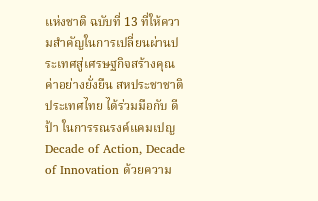แห่งชาติ ฉบับที่ 13 ที่ให้ความสำคัญในการเปลี่ยนผ่านประเทศสู่เศรษฐกิจสร้างคุณค่าอย่างยั่งยืน สหประชาชาติ ประเทศไทย ได้ร่วมมือกับ ดีป้า ในการรณรงค์แคมเปญ Decade of Action, Decade of Innovation ด้วยความ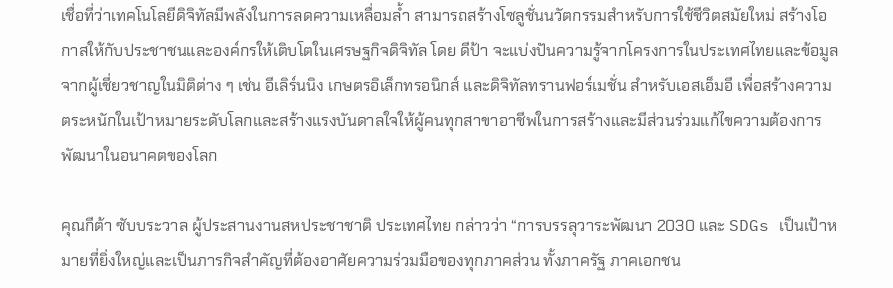เชื่อที่ว่าเทคโนโลยีดิจิทัลมีพลังในการลดความเหลื่อมล้ำ สามารถสร้างโซลูชั่นนวัตกรรมสำหรับการใช้ชีวิตสมัยใหม่ สร้างโอกาสให้กับประชาชนและองค์กรให้เติบโตในเศรษฐกิจดิจิทัล โดย ดีป้า จะแบ่งปันความรู้จากโครงการในประเทศไทยและข้อมูลจากผู้เชี่ยวชาญในมิติต่าง ๆ เช่น อีเลิร์นนิง เกษตรอิเล็กทรอนิกส์ และดิจิทัลทรานฟอร์เมชั่น สำหรับเอสเอ็มอี เพื่อสร้างความตระหนักในเป้าหมายระดับโลกและสร้างแรงบันดาลใจให้ผู้คนทุกสาขาอาชีพในการสร้างและมีส่วนร่วมแก้ไขความต้องการพัฒนาในอนาคตของโลก

คุณกีต้า ซับบระวาล ผู้ประสานงานสหประชาชาติ ประเทศไทย กล่าวว่า “การบรรลุวาระพัฒนา 2030 และ SDGs เป็นเป้าหมายที่ยิ่งใหญ่และเป็นภารกิจสำคัญที่ต้องอาศัยความร่วมมือของทุกภาคส่วน ทั้งภาครัฐ ภาคเอกชน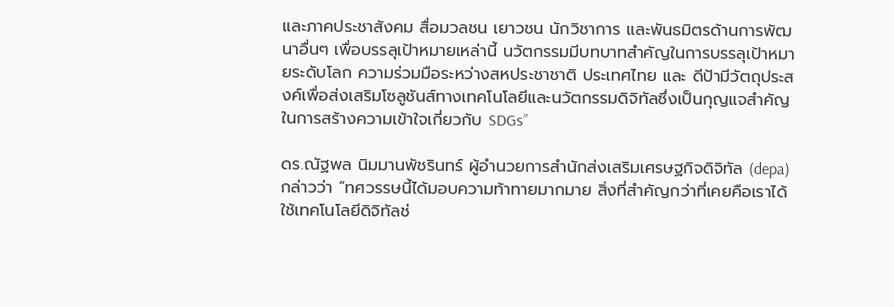และภาคประชาสังคม สื่อมวลชน เยาวชน นักวิชาการ และพันธมิตรด้านการพัฒนาอื่นๆ เพื่อบรรลุเป้าหมายเหล่านี้ นวัตกรรมมีบทบาทสำคัญในการบรรลุเป้าหมายระดับโลก ความร่วมมือระหว่างสหประชาชาติ ประเทศไทย และ ดีป้ามีวัตถุประสงค์เพื่อส่งเสริมโซลูชันส์ทางเทคโนโลยีและนวัตกรรมดิจิทัลซึ่งเป็นกุญแจสำคัญในการสร้างความเข้าใจเกี่ยวกับ SDGs”

ดร.ณัฐพล นิมมานพัชรินทร์ ผู้อำนวยการสำนักส่งเสริมเศรษฐกิจดิจิทัล (depa) กล่าวว่า “ทศวรรษนี้ได้มอบความท้าทายมากมาย สิ่งที่สำคัญกว่าที่เคยคือเราได้ใช้เทคโนโลยีดิจิทัลช่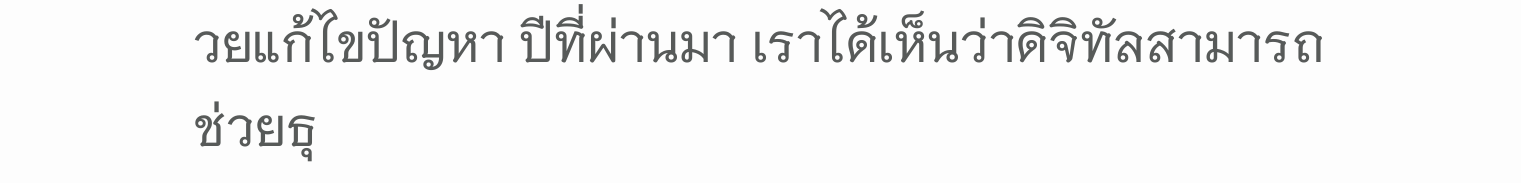วยแก้ไขปัญหา ปีที่ผ่านมา เราได้เห็นว่าดิจิทัลสามารถช่วยธุ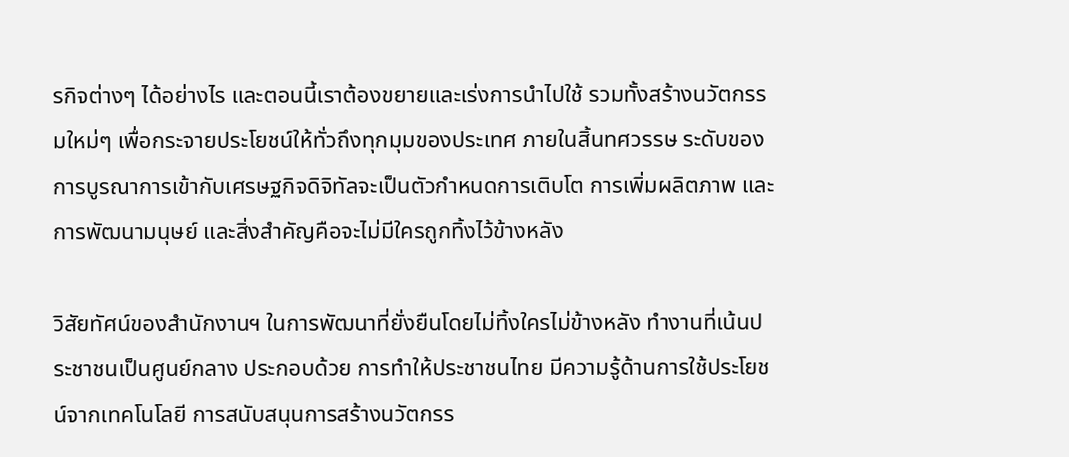รกิจต่างๆ ได้อย่างไร และตอนนี้เราต้องขยายและเร่งการนำไปใช้ รวมทั้งสร้างนวัตกรรมใหม่ๆ เพื่อกระจายประโยชน์ให้ทั่วถึงทุกมุมของประเทศ ภายในสิ้นทศวรรษ ระดับของการบูรณาการเข้ากับเศรษฐกิจดิจิทัลจะเป็นตัวกำหนดการเติบโต การเพิ่มผลิตภาพ และการพัฒนามนุษย์ และสิ่งสำคัญคือจะไม่มีใครถูกทิ้งไว้ข้างหลัง

วิสัยทัศน์ของสำนักงานฯ ในการพัฒนาที่ยั่งยืนโดยไม่ทิ้งใครไม่ข้างหลัง ทำงานที่เน้นประชาชนเป็นศูนย์กลาง ประกอบด้วย การทำให้ประชาชนไทย มีความรู้ด้านการใช้ประโยชน์จากเทคโนโลยี การสนับสนุนการสร้างนวัตกรร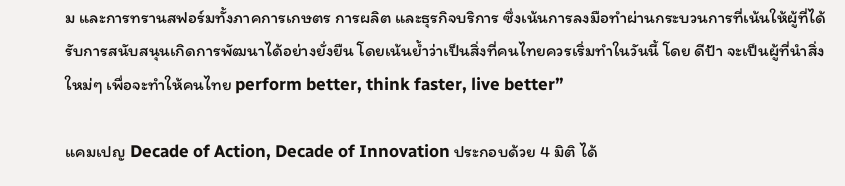ม และการทรานสฟอร์มทั้งภาคการเกษตร การผลิต และธุรกิจบริการ ซึ่งเน้นการลงมือทำผ่านกระบวนการที่เน้นให้ผู้ที่ได้รับการสนับสนุนเกิดการพัฒนาได้อย่างยั่งยืน โดยเน้นย้ำว่าเป็นสิ่งที่คนไทยควรเริ่มทำในวันนี้ โดย ดีป้า จะเป็นผู้ที่นำสิ่งใหม่ๆ เพื่อจะทำให้คนไทย perform better, think faster, live better”

แคมเปญ Decade of Action, Decade of Innovation ประกอบด้วย 4 มิติ ได้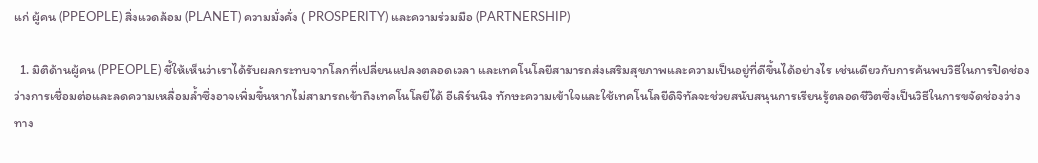แก่ ผู้คน (PPEOPLE) สิ่งแวดล้อม (PLANET) ความมั่งคั่ง ( PROSPERITY) และความร่วมมือ (PARTNERSHIP)

  1. มิติด้านผู้คน (PPEOPLE) ชี้ให้เห็นว่าเราได้รับผลกระทบจากโลกที่เปลี่ยนแปลงตลอดเวลา และเทคโนโลยีสามารถส่งเสริมสุขภาพและความเป็นอยู่ที่ดีขึ้นได้อย่างไร เช่นเดียวกับการค้นพบวิธีในการปิดช่องว่างการเชื่อมต่อและลดความเหลื่อมล้ำซึ่งอาจเพิ่มขึ้นหากไม่สามารถเข้าถึงเทคโนโลยีได้ อีเลิร์นนิง ทักษะความเข้าใจและใช้เทคโนโลยีดิจิทัลจะช่วยสนับสนุนการเรียนรู้ตลอดชีวิตซึ่งเป็นวิธีในการขจัดช่องว่างทาง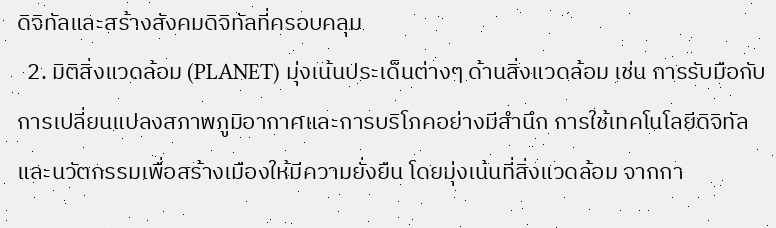ดิจิทัลและสร้างสังคมดิจิทัลที่ครอบคลุม
  2. มิติสิ่งแวดล้อม (PLANET) มุ่งเน้นประเด็นต่างๆ ด้านสิ่งแวดล้อม เช่น การรับมือกับการเปลี่ยนแปลงสภาพภูมิอากาศและการบริโภคอย่างมีสำนึก การใช้เทคโนโลยีดิจิทัลและนวัตกรรมเพื่อสร้างเมืองให้มีความยั่งยืน โดยมุ่งเน้นที่สิ่งแวดล้อม จากกา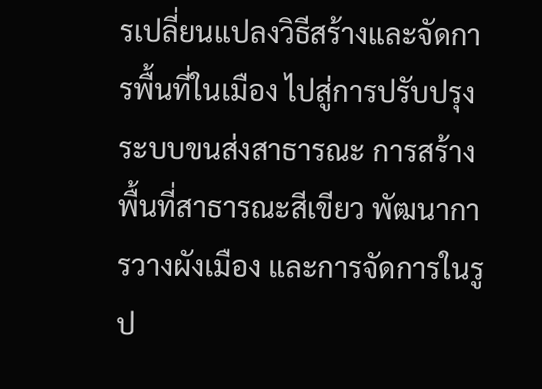รเปลี่ยนแปลงวิธีสร้างและจัดการพื้นที่ในเมือง ไปสู่การปรับปรุงระบบขนส่งสาธารณะ การสร้างพื้นที่สาธารณะสีเขียว พัฒนาการวางผังเมือง และการจัดการในรูป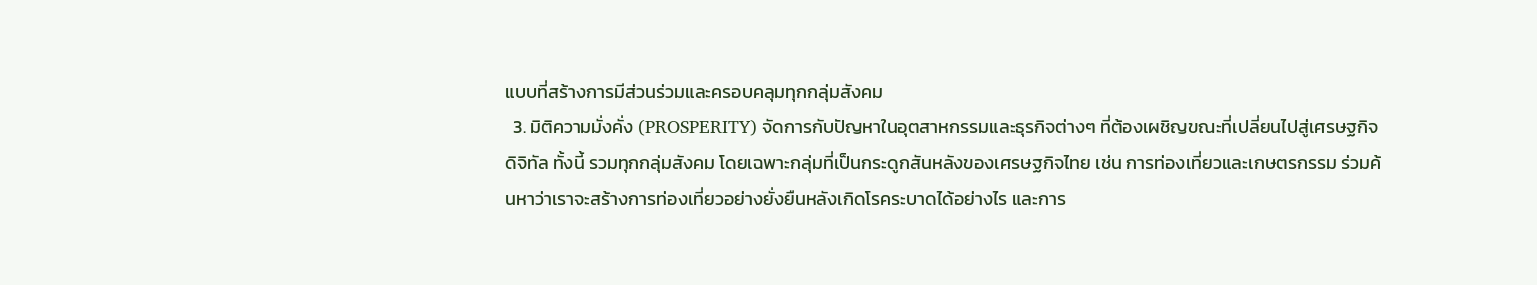แบบที่สร้างการมีส่วนร่วมและครอบคลุมทุกกลุ่มสังคม
  3. มิติความมั่งคั่ง (PROSPERITY) จัดการกับปัญหาในอุตสาหกรรมและธุรกิจต่างๆ ที่ต้องเผชิญขณะที่เปลี่ยนไปสู่เศรษฐกิจดิจิทัล ทั้งนี้ รวมทุกกลุ่มสังคม โดยเฉพาะกลุ่มที่เป็นกระดูกสันหลังของเศรษฐกิจไทย เช่น การท่องเที่ยวและเกษตรกรรม ร่วมค้นหาว่าเราจะสร้างการท่องเที่ยวอย่างยั่งยืนหลังเกิดโรคระบาดได้อย่างไร และการ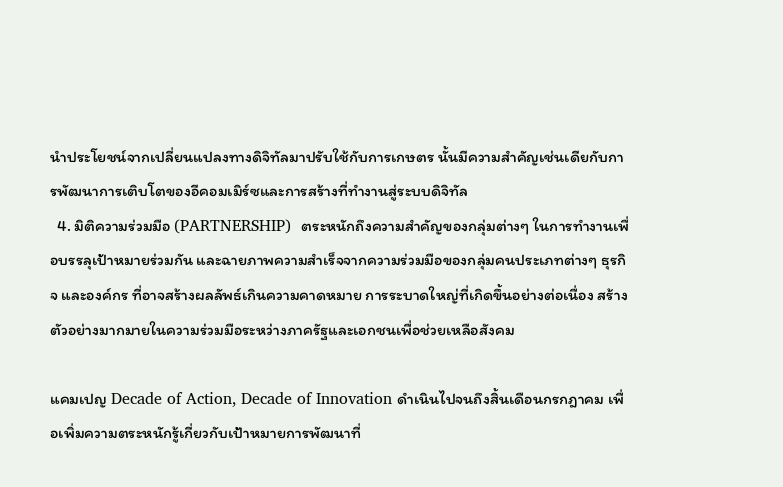นำประโยชน์จากเปลี่ยนแปลงทางดิจิทัลมาปรับใช้กับการเกษตร นั้นมีความสำคัญเช่นเดียกับการพัฒนาการเติบโตของอีคอมเมิร์ซและการสร้างที่ทำงานสู่ระบบดิจิทัล
  4. มิติความร่วมมือ (PARTNERSHIP)  ตระหนักถึงความสำคัญของกลุ่มต่างๆ ในการทำงานเพื่อบรรลุเป้าหมายร่วมกัน และฉายภาพความสำเร็จจากความร่วมมือของกลุ่มคนประเภทต่างๆ ธุรกิจ และองค์กร ที่อาจสร้างผลลัพธ์เกินความคาดหมาย การระบาดใหญ่ที่เกิดขึ้นอย่างต่อเนื่อง สร้างตัวอย่างมากมายในความร่วมมือระหว่างภาครัฐและเอกชนเพื่อช่วยเหลือสังคม

แคมเปญ Decade of Action, Decade of Innovation ดำเนินไปจนถึงสิ้นเดือนกรกฎาคม เพื่อเพิ่มความตระหนักรู้เกี่ยวกับเป้าหมายการพัฒนาที่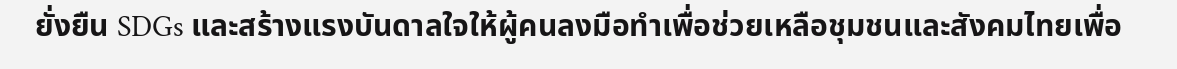ยั่งยืน SDGs และสร้างแรงบันดาลใจให้ผู้คนลงมือทำเพื่อช่วยเหลือชุมชนและสังคมไทยเพื่อ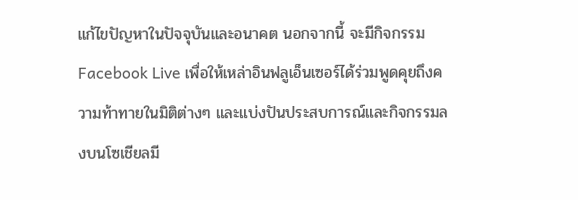แก้ไขปัญหาในปัจจุบันและอนาคต นอกจากนี้ จะมีกิจกรรม Facebook Live เพื่อให้เหล่าอินฟลูเอ็นเซอร์ได้ร่วมพูดคุยถึงความท้าทายในมิติต่างๆ และแบ่งปันประสบการณ์และกิจกรรมลงบนโซเชียลมี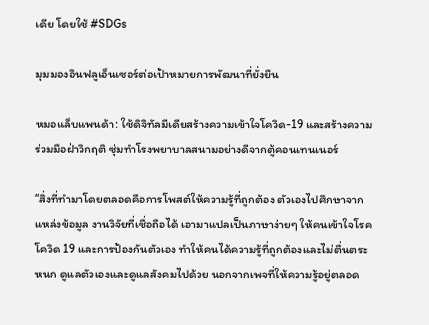เดีย โดยใช้ #SDGs

มุมมองอินฟลูเอ็นเซอร์ต่อเป้าหมายการพัฒนาที่ยั่งยืน

หมอแล็บแพนด้า: ใช้ดิจิทัลมีเดียสร้างความเข้าใจโควิด-19 และสร้างความร่วมมือฝ่าวิกฤติ ซุ่มทำโรงพยาบาลสนามอย่างดีจากตู้คอนเทนเนอร์

“สิ่งที่ทำมาโดยตลอดคือการโพสต์ให้ความรู้ที่ถูกต้อง ตัวเองไปศึกษาจากแหล่งข้อมูล งานวิจัยที่เชื่อถือได้ เอามาแปลเป็นภาษาง่ายๆ ให้คนเข้าใจโรคโควิด 19 และการป้องกันตัวเอง ทำให้คนได้ความรู้ที่ถูกต้องและไม่ตื่นตระหนก ดูแลตัวเองและดูแลสังคมไปด้วย นอกจากเพจที่ให้ความรู้อยู่ตลอด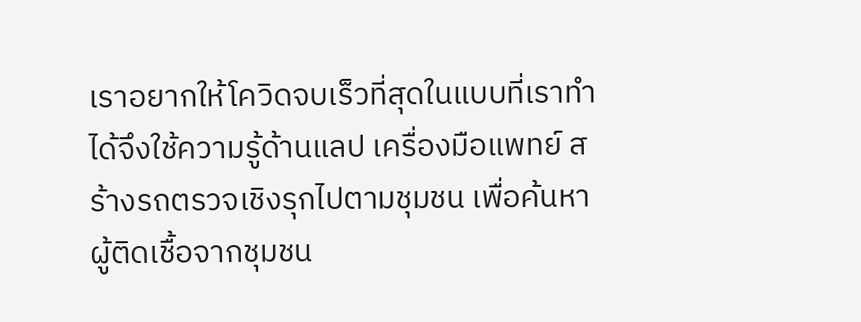เราอยากให้โควิดจบเร็วที่สุดในแบบที่เราทำได้จึงใช้ความรู้ด้านแลป เครื่องมือแพทย์ สร้างรถตรวจเชิงรุกไปตามชุมชน เพื่อค้นหาผู้ติดเชื้อจากชุมชน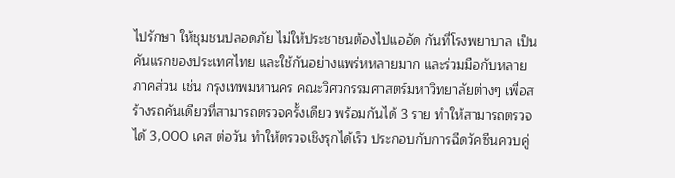ไปรักษา ให้ชุมชนปลอดภัย ไม่ให้ประชาชนต้องไปแออัด กันที่โรงพยาบาล เป็นคันแรกของประเทศไทย และใช้กันอย่างแพร่หหลายมาก และร่วมมือกับหลายภาคส่วน เช่น กรุงเทพมหานคร คณะวิศวกรรมศาสตร์มหาวิทยาลัยต่างๆ เพื่อสร้างรถคันเดียวที่สามารถตรวจครั้งเดียว พร้อมกันได้ 3 ราย ทำให้สามารถตรวจได้ 3,000 เคส ต่อวัน ทำให้ตรวจเชิงรุกได้เร็ว ประกอบกับการฉีดวัคซีนควบคู่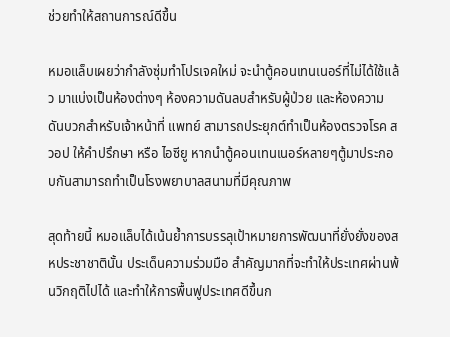ช่วยทำให้สถานการณ์ดีขึ้น

หมอแล็บเผยว่ากำลังซุ่มทำโปรเจคใหม่ จะนำตู้คอนเทนเนอร์ที่ไม่ได้ใช้แล้ว มาแบ่งเป็นห้องต่างๆ ห้องความดันลบสำหรับผู้ป่วย และห้องความดันบวกสำหรับเจ้าหน้าที่ แพทย์ สามารถประยุกต์ทำเป็นห้องตรวจโรค สวอป ให้คำปรึกษา หรือ ไอซียู หากนำตู้คอนเทนเนอร์หลายๆตู้มาประกอบกันสามารถทำเป็นโรงพยาบาลสนามที่มีคุณภาพ

สุดท้ายนี้ หมอแล็บได้เน้นย้ำการบรรลุเป้าหมายการพัฒนาที่ยั่งยั่งของสหประชาชาตินั้น ประเด็นความร่วมมือ สำคัญมากที่จะทำให้ประเทศผ่านพ้นวิกฤติไปได้ และทำให้การพื้นฟูประเทศดีขึ้นก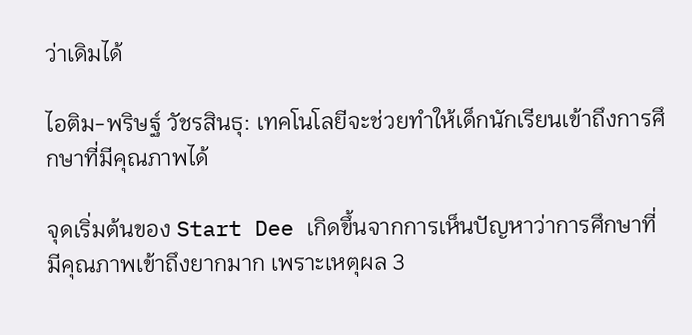ว่าเดิมได้

ไอติม-พริษฐ์ วัชรสินธุ: เทคโนโลยีจะช่วยทำให้เด็กนักเรียนเข้าถึงการศึกษาที่มีคุณภาพได้

จุดเริ่มต้นของ Start Dee เกิดขึ้นจากการเห็นปัญหาว่าการศึกษาที่มีคุณภาพเข้าถึงยากมาก เพราะเหตุผล 3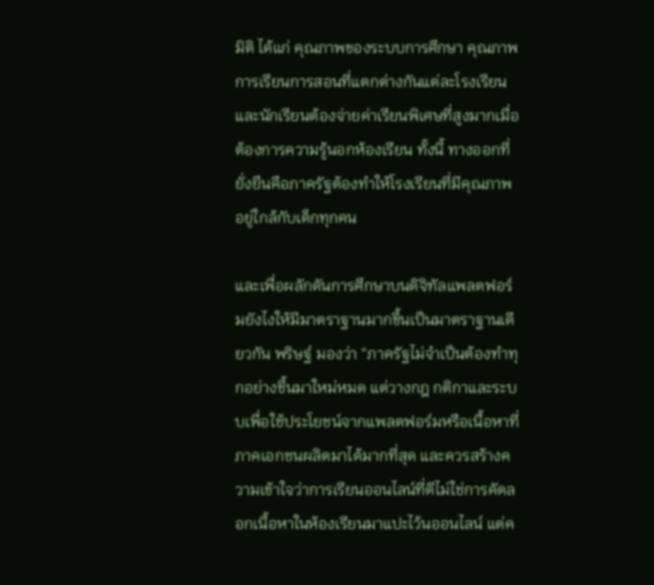มิติ ได้แก่ คุณภาพของระบบการศึกษา คุณภาพการเรียนการสอนที่แตกต่างกันแต่ละโรงเรียน และนักเรียนต้องจ่ายค่าเรียนพิเศษที่สูงมากเมื่อต้องการความรู้นอกห้องเรียน ทั้งนี้ ทางออกที่ยั่งยืนคือภาครัฐต้องทำให้โรงเรียนที่มีคุณภาพอยู่ใกล้กับเด็กทุกคน

และเพื่อผลักดันการศึกษาบนดิจิทัลแพลตฟอร์มยังไงให้มีมาตราฐานมากขึ้นเป็นมาตราฐานเดียวกัน พริษฐ์ มองว่า “ภาครัฐไม่จำเป็นต้องทำทุกอย่างขึ้นมาใหม่หมด แต่วางกฎ กติกาและระบบเพื่อใช้ประโยชน์จากแพลตฟอร์มหรือเนื้อหาที่ภาคเอกชนผลิตมาได้มากที่สุด และควรสร้างความเข้าใจว่าการเรียนออนไลน์ที่ดีไม่ใช่การคัดลอกเนื้อหาในห้องเรียนมาแปะไว้นออนไลน์ แต่ค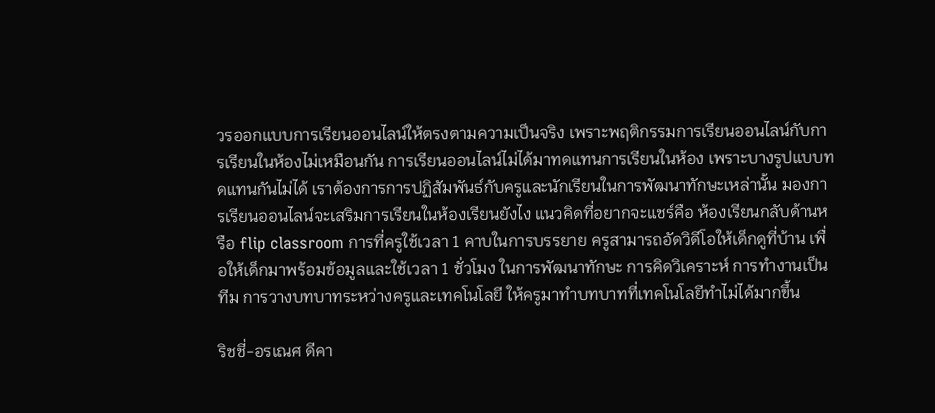วรออกแบบการเรียนออนไลน์ให้ตรงตามความเป็นจริง เพราะพฤติกรรมการเรียนออนไลน์กับการเรียนในห้องไม่เหมือนกัน การเรียนออนไลน์ไม่ได้มาทดแทนการเรียนในห้อง เพราะบางรูปแบบทดแทนกันไม่ได้ เราต้องการการปฏิสัมพันธ์กับครูและนักเรียนในการพัฒนาทักษะเหล่านั้น มองการเรียนออนไลน์จะเสริมการเรียนในห้องเรียนยังไง แนวคิดที่อยากจะแชร์คือ ห้องเรียนกลับด้านหรือ flip classroom การที่ครูใช้เวลา 1 คาบในการบรรยาย ครูสามารถอัดวิดีโอให้เด็กดูที่บ้าน เพื่อให้เด็กมาพร้อมข้อมูลและใช้เวลา 1 ชั่วโมง ในการพัฒนาทักษะ การคิดวิเคราะห์ การทำงานเป็นทีม การวางบทบาทระหว่างครูและเทคโนโลยี ให้ครูมาทำบทบาทที่เทคโนโลยีทำไม่ได้มากขึ้น

ริชชี่-อรเณศ ดีคา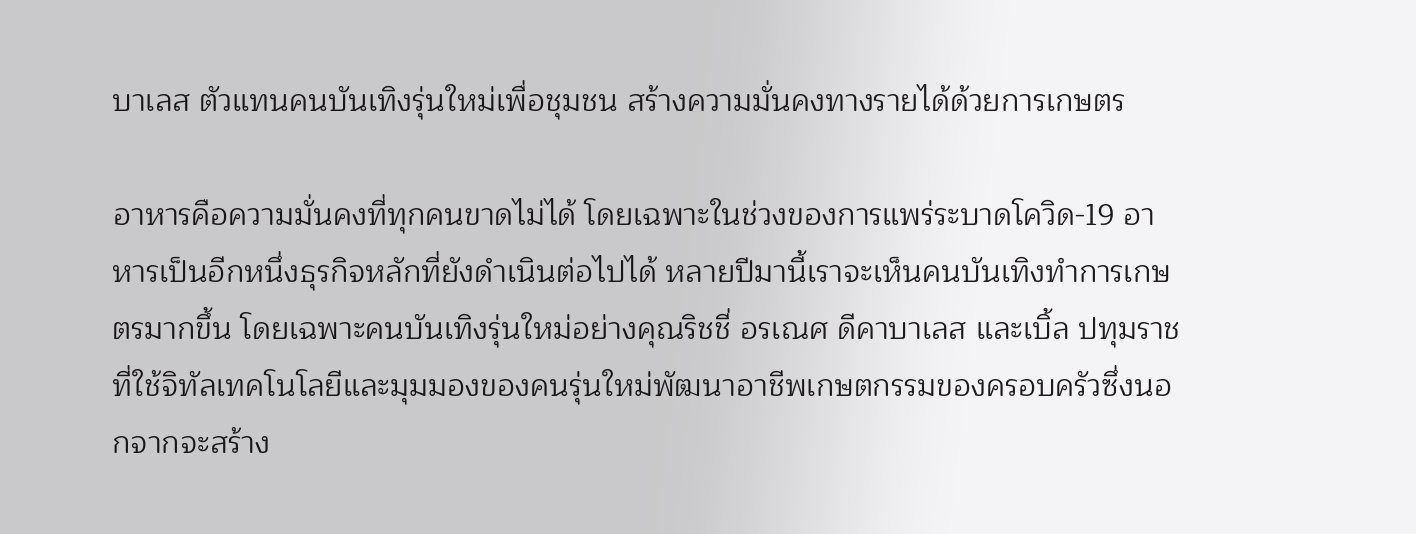บาเลส ตัวแทนคนบันเทิงรุ่นใหม่เพื่อชุมชน สร้างความมั่นคงทางรายได้ด้วยการเกษตร

อาหารคือความมั่นคงที่ทุกคนขาดไม่ได้ โดยเฉพาะในช่วงของการแพร่ระบาดโควิด-19 อาหารเป็นอีกหนึ่งธุรกิจหลักที่ยังดำเนินต่อไปได้ หลายปีมานี้เราจะเห็นคนบันเทิงทำการเกษตรมากขึ้น โดยเฉพาะคนบันเทิงรุ่นใหม่อย่างคุณริชชี่ อรเณศ ดีคาบาเลส และเบิ้ล ปทุมราช ที่ใช้จิทัลเทคโนโลยีและมุมมองของคนรุ่นใหม่พัฒนาอาชีพเกษตกรรมของครอบครัวซึ่งนอกจากจะสร้าง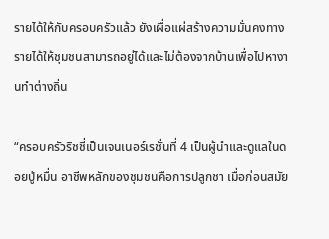รายได้ให้กับครอบครัวแล้ว ยังเผื่อแผ่สร้างความมั่นคงทางรายได้ให้ชุมชนสามารถอยู่ได้และไม่ต้องจากบ้านเพื่อไปหางานทำต่างถิ่น

“ครอบครัวริชชี่เป็นเจนเนอร์เรชั่นที่ 4 เป็นผู้นำและดูแลในดอยปู่หมื่น อาชีพหลักของชุมชนคือการปลูกชา เมื่อก่อนสมัย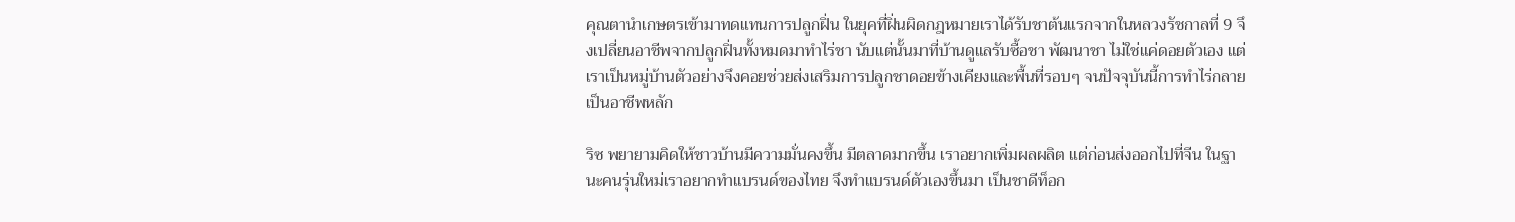คุณตานำเกษตรเข้ามาทดแทนการปลูกฝิ่น ในยุคที่ฝิ่นผิดกฎหมายเราได้รับชาต้นแรกจากในหลวงรัชกาลที่ 9 จึงเปลี่ยนอาชีพจากปลูกฝิ่นทั้งหมดมาทำไร่ชา นับแต่นั้นมาที่บ้านดูแลรับซื้อชา พัฒนาชา ไม่ใช่แค่ดอยตัวเอง แต่เราเป็นหมู่บ้านตัวอย่างจึงคอยช่วยส่งเสริมการปลูกชาดอยข้างเคียงและพื้นที่รอบๆ จนปัจจุบันนี้การทำไร่กลายเป็นอาชีพหลัก

ริซ พยายามคิดให้ชาวบ้านมีความมั่นคงขึ้น มีตลาดมากขึ้น เราอยากเพิ่มผลผลิต แต่ก่อนส่งออกไปที่จีน ในฐานะคนรุ่นใหม่เราอยากทำแบรนด์ของไทย จึงทำแบรนด์ตัวเองขึ้นมา เป็นชาดีท็อก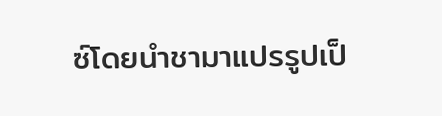ซ์โดยนำชามาแปรรูปเป็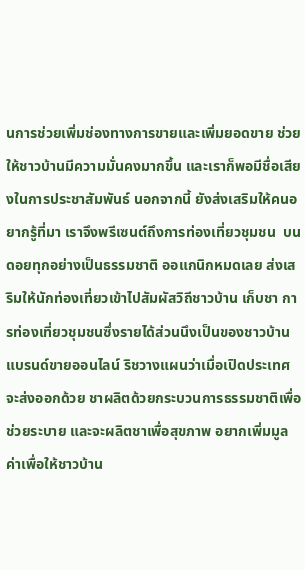นการช่วยเพิ่มช่องทางการขายและเพิ่มยอดขาย ช่วยให้ชาวบ้านมีความมั่นคงมากขึ้น และเราก็พอมีชื่อเสียงในการประชาสัมพันธ์ นอกจากนี้ ยังส่งเสริมให้คนอยากรู้ที่มา เราจึงพรีเซนต์ถึงการท่องเที่ยวชุมชน  บนดอยทุกอย่างเป็นธรรมชาติ ออแกนิกหมดเลย ส่งเสริมให้นักท่องเที่ยวเข้าไปสัมผัสวิถีชาวบ้าน เก็บชา การท่องเที่ยวชุมชนซึ่งรายได้ส่วนนึงเป็นของชาวบ้าน แบรนด์ขายออนไลน์ ริชวางแผนว่าเมื่อเปิดประเทศจะส่งออกด้วย ชาผลิตด้วยกระบวนการธรรมชาติเพื่อช่วยระบาย และจะผลิตชาเพื่อสุขภาพ อยากเพิ่มมูลค่าเพื่อให้ชาวบ้าน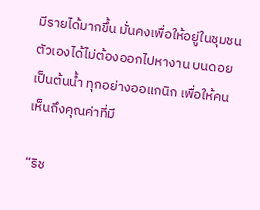มีรายได้มากขึ้น มั่นคงเพื่อให้อยู่ในชุมชนตัวเองได้ไม่ต้องออกไปหางาน บนดอยเป็นต้นน้ำ ทุกอย่างออแกนิก เพื่อให้คนเห็นถึงคุณค่าที่มี

“ริช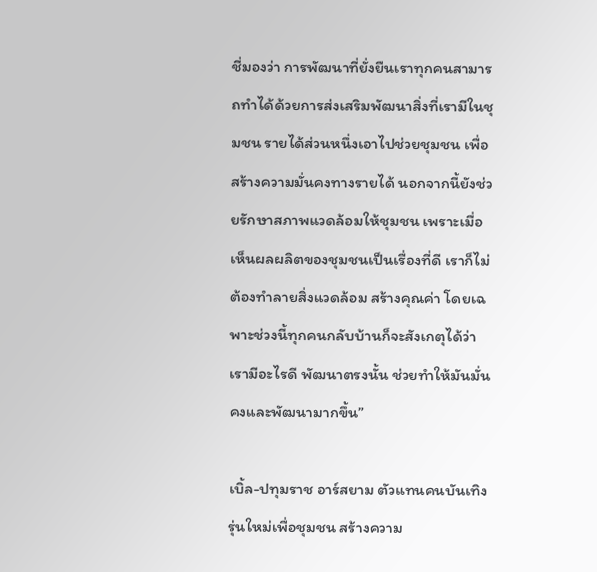ชี่มองว่า การพัฒนาที่ยั่งยืนเราทุกคนสามารถทำได้ด้วยการส่งเสริมพัฒนาสิ่งที่เรามีในชุมชน รายได้ส่วนหนึ่งเอาไปช่วยชุมชน เพื่อสร้างความมั่นคงทางรายได้ นอกจากนี้ยังช่วยรักษาสภาพแวดล้อมให้ชุมชน เพราะเมื่อเห็นผลผลิตของชุมชนเป็นเรื่องที่ดี เราก็ไม่ต้องทำลายสิ่งแวดล้อม สร้างคุณค่า โดยเฉพาะช่วงนี้ทุกคนกลับบ้านก็จะสังเกตุได้ว่าเรามีอะไรดี พัฒนาตรงนั้น ช่วยทำให้มันมั่นคงและพัฒนามากขึ้น”

เบิ้ล-ปทุมราช อาร์สยาม ตัวแทนคนบันเทิงรุ่นใหม่เพื่อชุมชน สร้างความ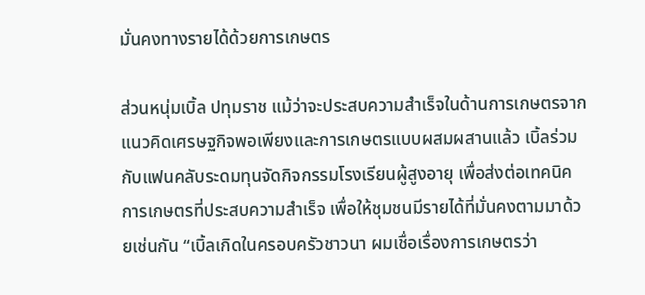มั่นคงทางรายได้ด้วยการเกษตร

ส่วนหนุ่มเบิ้ล ปทุมราช แม้ว่าจะประสบความสำเร็จในด้านการเกษตรจากแนวคิดเศรษฐกิจพอเพียงและการเกษตรแบบผสมผสานแล้ว เบิ้ลร่วมกับแฟนคลับระดมทุนจัดกิจกรรมโรงเรียนผู้สูงอายุ เพื่อส่งต่อเทคนิคการเกษตรที่ประสบความสำเร็จ เพื่อให้ชุมชนมีรายได้ที่มั่นคงตามมาด้วยเช่นกัน “เบิ้ลเกิดในครอบครัวชาวนา ผมเชื่อเรื่องการเกษตรว่า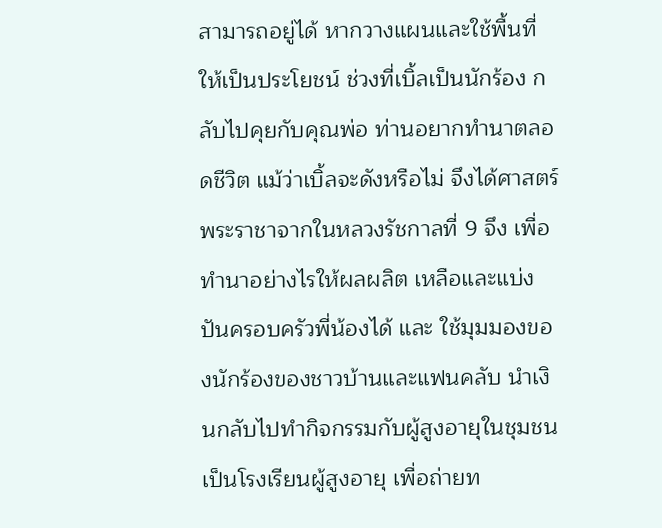สามารถอยู่ได้ หากวางแผนและใช้พื้นที่ให้เป็นประโยชน์ ช่วงที่เบิ้ลเป็นนักร้อง กลับไปคุยกับคุณพ่อ ท่านอยากทำนาตลอดชีวิต แม้ว่าเบิ้ลจะดังหรือไม่ จึงได้ศาสตร์พระราชาจากในหลวงรัชกาลที่ 9 จึง เพื่อทำนาอย่างไรให้ผลผลิต เหลือและแบ่งปันครอบครัวพี่น้องได้ และ ใช้มุมมองของนักร้องของชาวบ้านและแฟนคลับ นำเงินกลับไปทำกิจกรรมกับผู้สูงอายุในชุมชน เป็นโรงเรียนผู้สูงอายุ เพื่อถ่ายท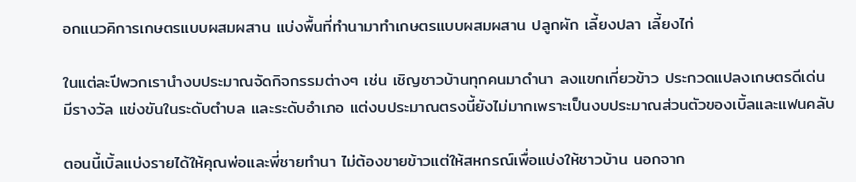อกแนวคิการเกษตรแบบผสมผสาน แบ่งพื้นที่ทำนามาทำเกษตรแบบผสมผสาน ปลูกผัก เลี้ยงปลา เลี้ยงไก่

ในแต่ละปีพวกเรานำงบประมาณจัดกิจกรรมต่างๆ เช่น เชิญชาวบ้านทุกคนมาดำนา ลงแขกเกี่ยวข้าว ประกวดแปลงเกษตรดีเด่น มีรางวัล แข่งขันในระดับตำบล และระดับอำเภอ แต่งบประมาณตรงนี้ยังไม่มากเพราะเป็นงบประมาณส่วนตัวของเบิ้ลและแฟนคลับ

ตอนนี้เบิ้ลแบ่งรายได้ให้คุณพ่อและพี่ชายทำนา ไม่ต้องขายข้าวแต่ให้สหกรณ์เพื่อแบ่งให้ชาวบ้าน นอกจาก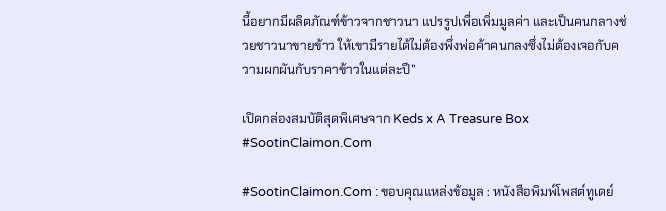นี้อยากมีผลิตภัณฑ์ข้าวจากชาวนา แปรรูปเพื่อเพิ่มมูลค่า และเป็นคนกลางช่วยชาวนาขายข้าว ให้เขามีรายได้ไม่ต้องพึ่งพ่อค้าคนกลงซึ่งไม่ต้องเจอกับความผกผันกับราคาข้าวในแต่ละปี”

เปิดกล่องสมบัติสุดพิเศษจาก Keds x A Treasure Box #SootinClaimon.Com

#SootinClaimon.Com : ขอบคุณแหล่งข้อมูล : หนังสือพิมพ์โพสต์ทูเดย์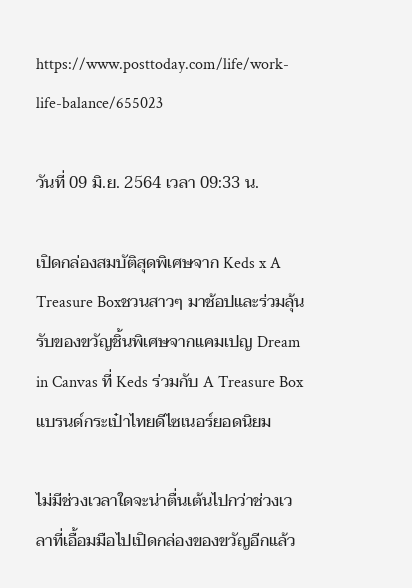https://www.posttoday.com/life/work-life-balance/655023

วันที่ 09 มิ.ย. 2564 เวลา 09:33 น.

เปิดกล่องสมบัติสุดพิเศษจาก Keds x A Treasure Boxชวนสาวๆ มาช้อปและร่วมลุ้นรับของขวัญชิ้นพิเศษจากแคมเปญ Dream in Canvas ที่ Keds ร่วมกับ A Treasure Box แบรนด์กระเป๋าไทยดีไซเนอร์ยอดนิยม

ไม่มีช่วงเวลาใดจะน่าตื่นเต้นไปกว่าช่วงเวลาที่เอื้อมมือไปเปิดกล่องของขวัญอีกแล้ว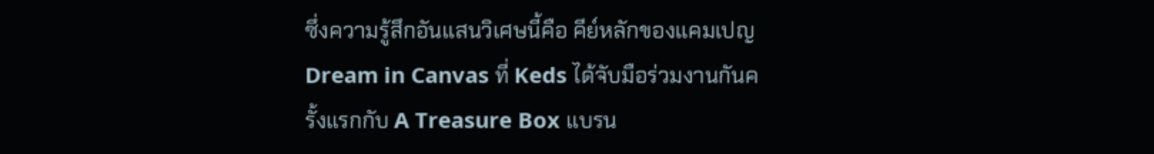ซึ่งความรู้สึกอันแสนวิเศษนี้คือ คีย์หลักของแคมเปญ Dream in Canvas ที่ Keds ได้จับมือร่วมงานกันครั้งแรกกับ A Treasure Box แบรน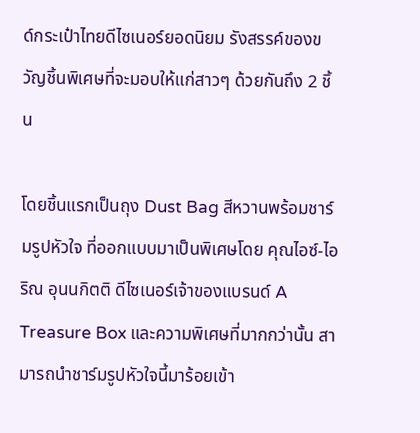ด์กระเป๋าไทยดีไซเนอร์ยอดนิยม รังสรรค์ของขวัญชิ้นพิเศษที่จะมอบให้แก่สาวๆ ด้วยกันถึง 2 ชิ้น

โดยชิ้นแรกเป็นถุง Dust Bag สีหวานพร้อมชาร์มรูปหัวใจ ที่ออกแบบมาเป็นพิเศษโดย คุณไอซ์-ไอริณ อุนนกิตติ ดีไซเนอร์เจ้าของแบรนด์ A Treasure Box และความพิเศษที่มากกว่านั้น สามารถนำชาร์มรูปหัวใจนี้มาร้อยเข้า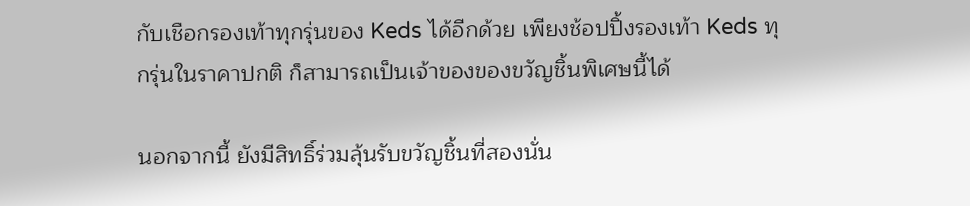กับเชือกรองเท้าทุกรุ่นของ Keds ได้อีกด้วย เพียงช้อปปิ้งรองเท้า Keds ทุกรุ่นในราคาปกติ ก็สามารถเป็นเจ้าของของขวัญชิ้นพิเศษนี้ได้

นอกจากนี้ ยังมีสิทธิ์ร่วมลุ้นรับขวัญชิ้นที่สองนั่น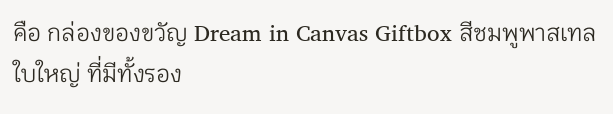คือ กล่องของขวัญ Dream in Canvas Giftbox สีชมพูพาสเทลใบใหญ่ ที่มีทั้งรอง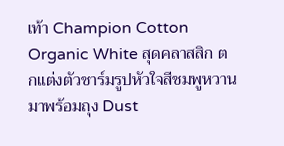เท้า Champion Cotton Organic White สุดคลาสสิก ตกแต่งตัวชาร์มรูปหัวใจสีชมพูหวาน มาพร้อมถุง Dust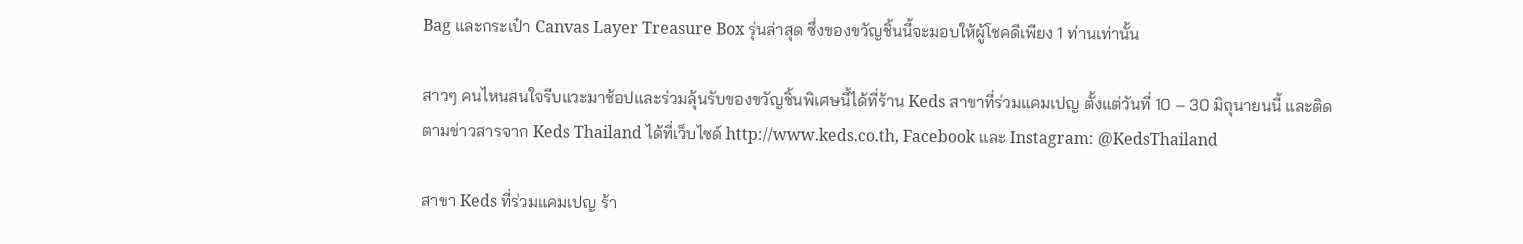Bag และกระเป๋า Canvas Layer Treasure Box รุ่นล่าสุด ซึ่งของขวัญชิ้นนี้จะมอบให้ผู้โชคดีเพียง 1 ท่านเท่านั้น

สาวๆ คนไหนสนใจรีบแวะมาช้อปและร่วมลุ้นรับของขวัญชิ้นพิเศษนี้ได้ที่ร้าน Keds สาขาที่ร่วมแคมเปญ ตั้งแต่วันที่ 10 – 30 มิถุนายนนี้ และติดตามข่าวสารจาก Keds Thailand ได้ที่เว็บไซด์ http://www.keds.co.th, Facebook และ Instagram: @KedsThailand

สาขา Keds ที่ร่วมแคมเปญ ร้า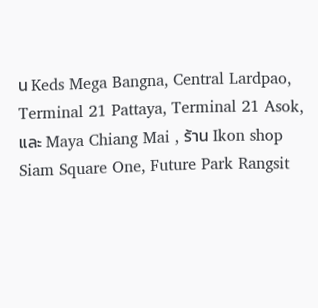น Keds Mega Bangna, Central Lardpao, Terminal 21 Pattaya, Terminal 21 Asok, และ Maya Chiang Mai , ร้าน Ikon shop Siam Square One, Future Park Rangsit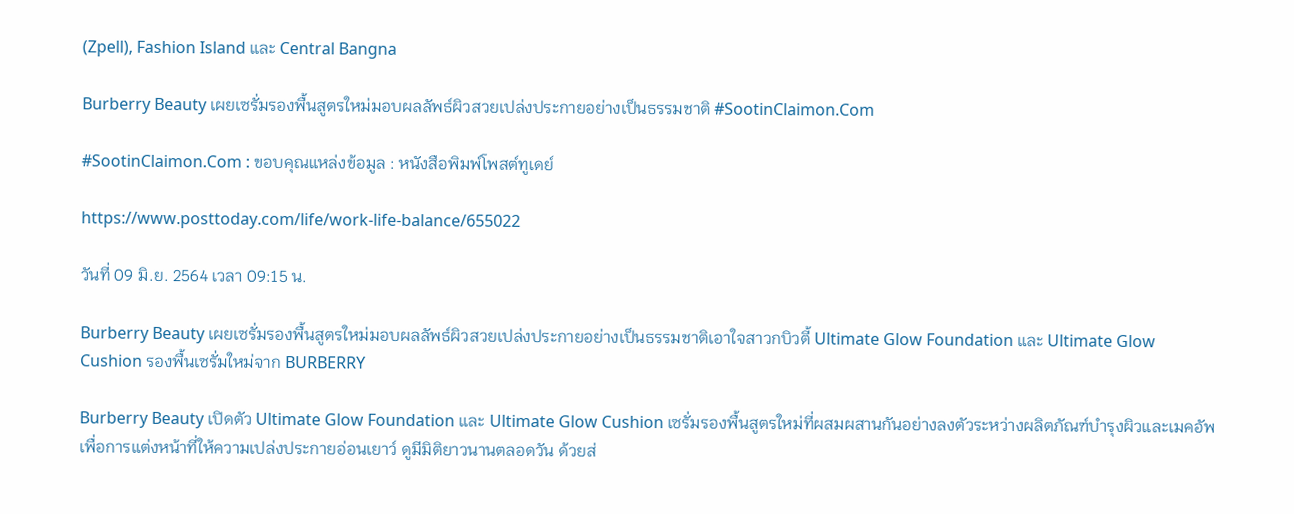(Zpell), Fashion Island และ Central Bangna

Burberry Beauty เผยเซรั่มรองพื้นสูตรใหม่มอบผลลัพธ์ผิวสวยเปล่งประกายอย่างเป็นธรรมชาติ #SootinClaimon.Com

#SootinClaimon.Com : ขอบคุณแหล่งข้อมูล : หนังสือพิมพ์โพสต์ทูเดย์

https://www.posttoday.com/life/work-life-balance/655022

วันที่ 09 มิ.ย. 2564 เวลา 09:15 น.

Burberry Beauty เผยเซรั่มรองพื้นสูตรใหม่มอบผลลัพธ์ผิวสวยเปล่งประกายอย่างเป็นธรรมชาติเอาใจสาวกบิวตี้ Ultimate Glow Foundation และ Ultimate Glow Cushion รองพื้นเซรั่มใหม่จาก BURBERRY

Burberry Beauty เปิดตัว Ultimate Glow Foundation และ Ultimate Glow Cushion เซรั่มรองพื้นสูตรใหม่ที่ผสมผสานกันอย่างลงตัวระหว่างผลิตภัณฑ์บำรุงผิวและเมคอัพเพื่อการแต่งหน้าที่ให้ความเปล่งประกายอ่อนเยาว์ ดูมีมิติยาวนานตลอดวัน ด้วยส่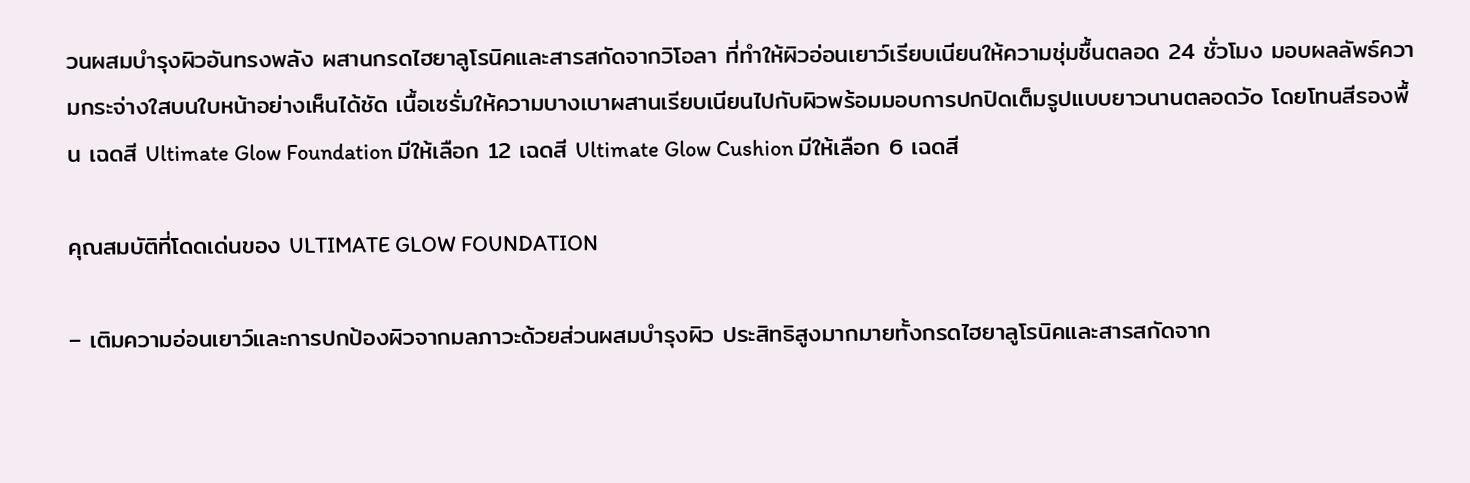วนผสมบำรุงผิวอันทรงพลัง ผสานกรดไฮยาลูโรนิคและสารสกัดจากวิโอลา ที่ทำให้ผิวอ่อนเยาว์เรียบเนียนให้ความชุ่มชื้นตลอด 24 ชั่วโมง มอบผลลัพธ์ความกระจ่างใสบนใบหน้าอย่างเห็นได้ชัด เนื้อเซรั่มให้ความบางเบาผสานเรียบเนียนไปกับผิวพร้อมมอบการปกปิดเต็มรูปแบบยาวนานตลอดวัo โดยโทนสีรองพื้น เฉดสี Ultimate Glow Foundation มีให้เลือก 12 เฉดสี Ultimate Glow Cushion มีให้เลือก 6 เฉดสี

คุณสมบัติที่โดดเด่นของ ULTIMATE GLOW FOUNDATION

– เติมความอ่อนเยาว์และการปกป้องผิวจากมลภาวะด้วยส่วนผสมบำรุงผิว ประสิทธิสูงมากมายทั้งกรดไฮยาลูโรนิคและสารสกัดจาก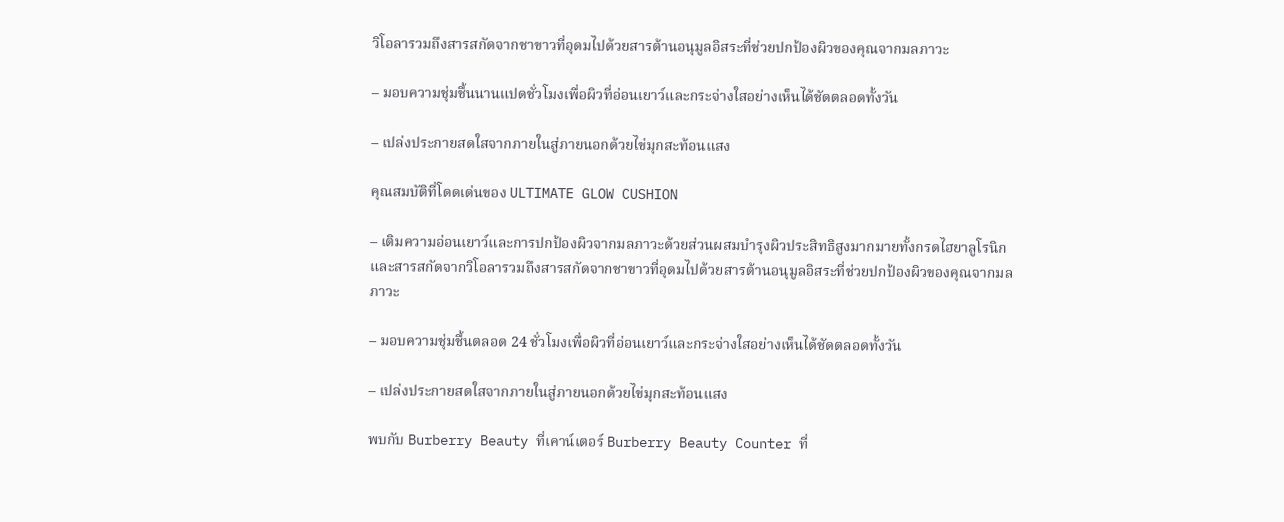วิโอลารวมถึงสารสกัดจากชาขาวที่อุดมไปด้วยสารต้านอนุมูลอิสระที่ช่วยปกป้องผิวของคุณจากมลภาวะ

– มอบความชุ่มชื้นนานแปดชั่วโมงเพื่อผิวที่อ่อนเยาว์และกระจ่างใสอย่างเห็นได้ชัดตลอดทั้งวัน

– เปล่งประกายสดใสจากภายในสู่ภายนอกด้วยไข่มุกสะท้อนแสง

คุณสมบัติที่โดดเด่นของ ULTIMATE GLOW CUSHION

– เติมความอ่อนเยาว์และการปกป้องผิวจากมลภาวะด้วยส่วนผสมบำรุงผิวประสิทธิสูงมากมายทั้งกรดไฮยาลูโรนิกและสารสกัดจากวิโอลารวมถึงสารสกัดจากชาขาวที่อุดมไปด้วยสารต้านอนุมูลอิสระที่ช่วยปกป้องผิวของคุณจากมลภาวะ

– มอบความชุ่มชื้นตลอด 24 ชั่วโมงเพื่อผิวที่อ่อนเยาว์และกระจ่างใสอย่างเห็นได้ชัดตลอดทั้งวัน

– เปล่งประกายสดใสจากภายในสู่ภายนอกด้วยไข่มุกสะท้อนแสง

พบกับ Burberry Beauty ที่เคาน์เตอร์ Burberry Beauty Counter ที่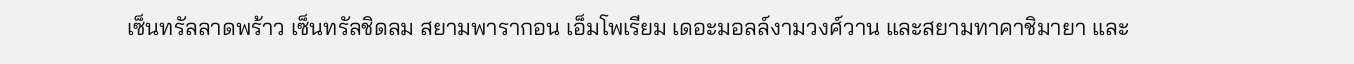เซ็นทรัลลาดพร้าว เซ็นทรัลชิดลม สยามพารากอน เอ็มโพเรียม เดอะมอลล์งามวงศ์วาน และสยามทาคาชิมายา และ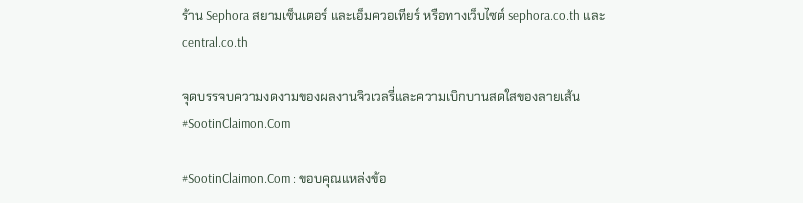ร้าน Sephora สยามเซ็นเตอร์ และเอ็มควอเทียร์ หรือทางเว็บไซต์ sephora.co.th และ central.co.th

จุดบรรจบความงดงามของผลงานจิวเวลรี่และความเบิกบานสดใสของลายเส้น #SootinClaimon.Com

#SootinClaimon.Com : ขอบคุณแหล่งข้อ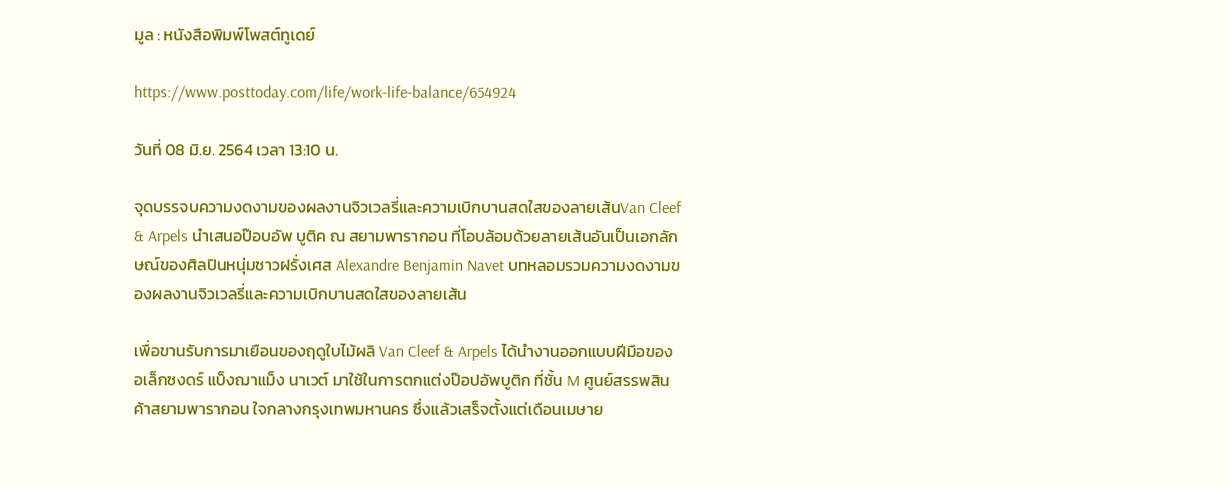มูล : หนังสือพิมพ์โพสต์ทูเดย์

https://www.posttoday.com/life/work-life-balance/654924

วันที่ 08 มิ.ย. 2564 เวลา 13:10 น.

จุดบรรจบความงดงามของผลงานจิวเวลรี่และความเบิกบานสดใสของลายเส้นVan Cleef & Arpels นำเสนอป๊อบอัพ บูติค ณ สยามพารากอน ที่โอบล้อมด้วยลายเส้นอันเป็นเอกลักษณ์ของศิลปินหนุ่มชาวฝรั่งเศส Alexandre Benjamin Navet บทหลอมรวมความงดงามของผลงานจิวเวลรี่และความเบิกบานสดใสของลายเส้น

เพื่อขานรับการมาเยือนของฤดูใบไม้ผลิ Van Cleef & Arpels ได้นำงานออกแบบฝีมือของ อเล็กซงดร์ แบ็งฌาแม็ง นาเวต์ มาใช้ในการตกแต่งป๊อปอัพบูติก ที่ชั้น M ศูนย์สรรพสินค้าสยามพารากอน ใจกลางกรุงเทพมหานคร ซึ่งแล้วเสร็จตั้งแต่เดือนเมษาย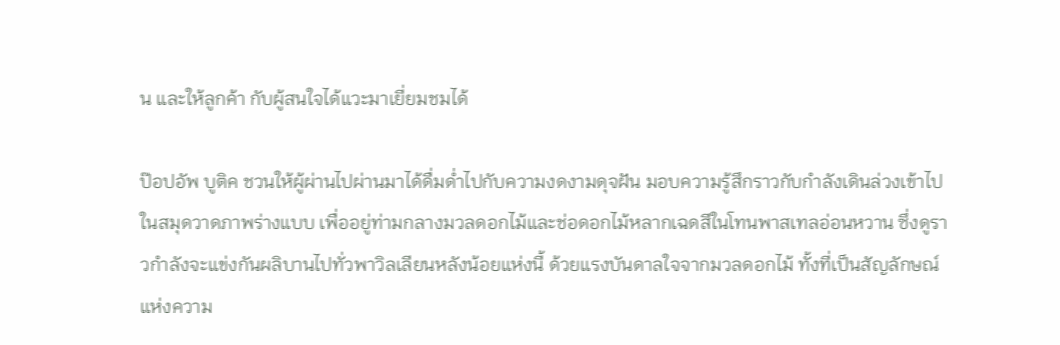น และให้ลูกค้า กับผู้สนใจได้แวะมาเยี่ยมชมได้

ป๊อปอัพ บูติค ชวนให้ผู้ผ่านไปผ่านมาได้ดื่มด่ำไปกับความงดงามดุจฝัน มอบความรู้สึกราวกับกำลังเดินล่วงเข้าไปในสมุดวาดภาพร่างแบบ เพื่ออยู่ท่ามกลางมวลดอกไม้และช่อดอกไม้หลากเฉดสีในโทนพาสเทลอ่อนหวาน ซึ่งดูราวกำลังจะแข่งกันผลิบานไปทั่วพาวิลเลียนหลังน้อยแห่งนี้ ด้วยแรงบันดาลใจจากมวลดอกไม้ ทั้งที่เป็นสัญลักษณ์แห่งความ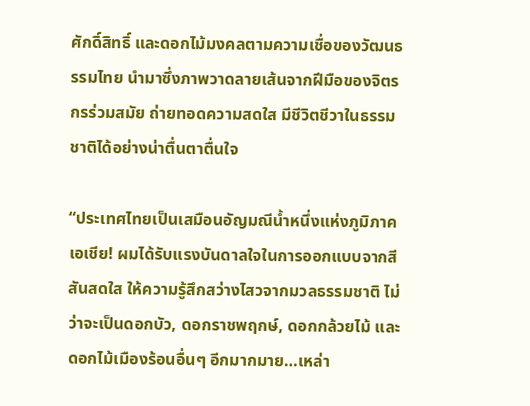ศักดิ์สิทธิ์ และดอกไม้มงคลตามความเชื่อของวัฒนธรรมไทย นำมาซึ่งภาพวาดลายเส้นจากฝีมือของจิตรกรร่วมสมัย ถ่ายทอดความสดใส มีชีวิตชีวาในธรรมชาติได้อย่างน่าตื่นตาตื่นใจ

“ประเทศไทยเป็นเสมือนอัญมณีน้ำหนึ่งแห่งภูมิภาคเอเชีย! ผมได้รับแรงบันดาลใจในการออกแบบจากสีสันสดใส ให้ความรู้สึกสว่างไสวจากมวลธรรมชาติ ไม่ว่าจะเป็นดอกบัว, ดอกราชพฤกษ์, ดอกกล้วยไม้ และดอกไม้เมืองร้อนอื่นๆ อีกมากมาย…เหล่า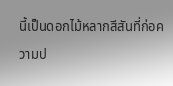นี้เป็นดอกไม้หลากสีสันที่ก่อความป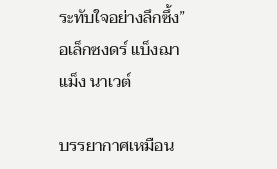ระทับใจอย่างลึกซึ้ง” อเล็กซงดร์ แบ็งฌาแม็ง นาเวต์

บรรยากาศเหมือน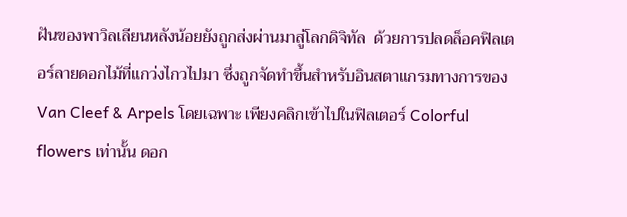ฝันของพาวิลเลียนหลังน้อยยังถูกส่งผ่านมาสู่โลกดิจิทัล  ด้วยการปลดล็อคฟิลเตอร์ลายดอกไม้ที่แกว่งไกวไปมา ซึ่งถูกจัดทำขึ้นสำหรับอินสตาแกรมทางการของ Van Cleef & Arpels โดยเฉพาะ เพียงคลิกเข้าไปในฟิลเตอร์ Colorful flowers เท่านั้น ดอก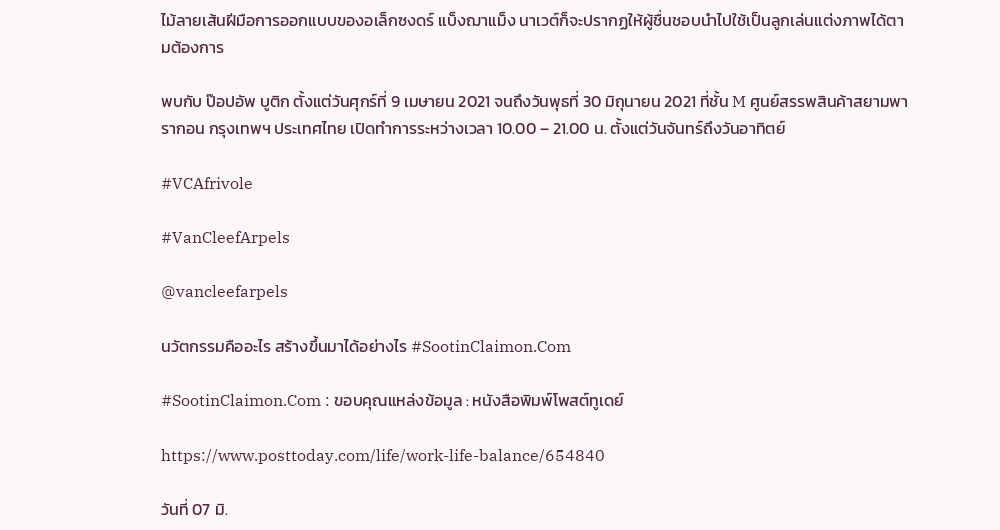ไม้ลายเส้นฝีมือการออกแบบของอเล็กซงดร์ แบ็งฌาแม็ง นาเวต์ก็จะปรากฏให้ผู้ชื่นชอบนำไปใช้เป็นลูกเล่นแต่งภาพได้ตามต้องการ

พบกับ ป๊อปอัพ บูติก ตั้งแต่วันศุกร์ที่ 9 เมษายน 2021 จนถึงวันพุธที่ 30 มิถุนายน 2021 ที่ชั้น M ศูนย์สรรพสินค้าสยามพารากอน กรุงเทพฯ ประเทศไทย เปิดทำการระหว่างเวลา 10.00 – 21.00 น. ตั้งแต่วันจันทร์ถึงวันอาทิตย์

#VCAfrivole

#VanCleefArpels

@vancleefarpels

นวัตกรรมคืออะไร สร้างขึ้นมาได้อย่างไร #SootinClaimon.Com

#SootinClaimon.Com : ขอบคุณแหล่งข้อมูล : หนังสือพิมพ์โพสต์ทูเดย์

https://www.posttoday.com/life/work-life-balance/654840

วันที่ 07 มิ.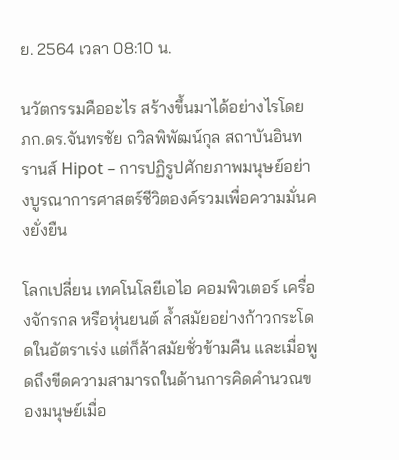ย. 2564 เวลา 08:10 น.

นวัตกรรมคืออะไร สร้างขึ้นมาได้อย่างไรโดย ภก.ดร.จันทรชัย ถวิลพิพัฒน์กุล สถาบันอินทรานส์ Hipot – การปฏิรูปศักยภาพมนุษย์อย่างบูรณาการศาสตร์ชีวิตองค์รวมเพื่อความมั่นคงยั่งยืน

โลกเปลี่ยน เทคโนโลยีเอไอ คอมพิวเตอร์ เครื่องจักรกล หรือหุ่นยนต์ ล้ำสมัยอย่างก้าวกระโดดในอัตราเร่ง แต่ก็ล้าสมัยชั่วข้ามคืน และเมื่อพูดถึงขีดความสามารถในด้านการคิดคำนวณของมนุษย์เมื่อ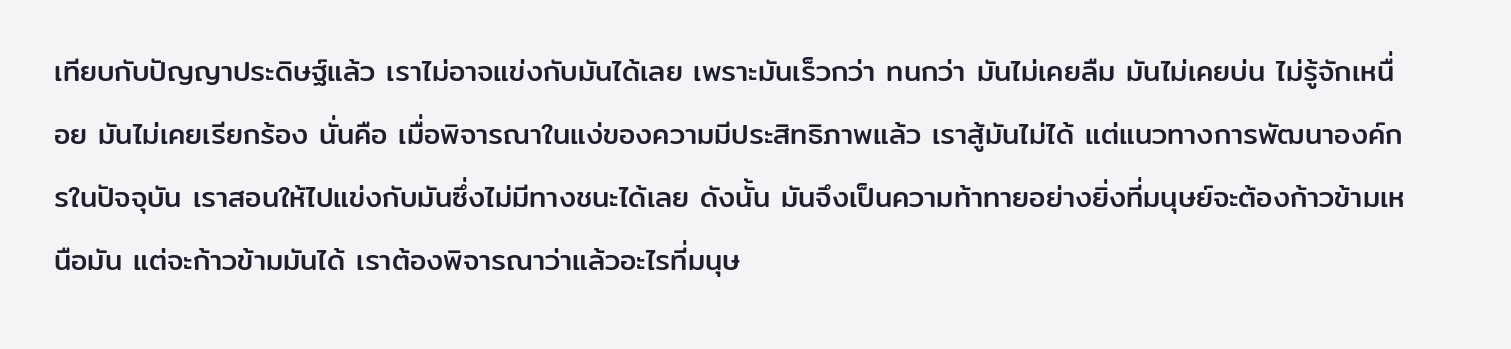เทียบกับปัญญาประดิษฐ์แล้ว เราไม่อาจแข่งกับมันได้เลย เพราะมันเร็วกว่า ทนกว่า มันไม่เคยลืม มันไม่เคยบ่น ไม่รู้จักเหนื่อย มันไม่เคยเรียกร้อง นั่นคือ เมื่อพิจารณาในแง่ของความมีประสิทธิภาพแล้ว เราสู้มันไม่ได้ แต่แนวทางการพัฒนาองค์กรในปัจจุบัน เราสอนให้ไปแข่งกับมันซึ่งไม่มีทางชนะได้เลย ดังนั้น มันจึงเป็นความท้าทายอย่างยิ่งที่มนุษย์จะต้องก้าวข้ามเหนือมัน แต่จะก้าวข้ามมันได้ เราต้องพิจารณาว่าแล้วอะไรที่มนุษ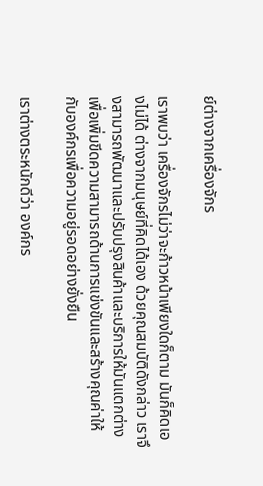ย์ต่างจากเครื่องจักร

เราพบว่า เครื่องจักรไม่ว่าจะก้าวหน้าเพียงใดก็ตาม มันก็คิดเองไม่ได้ ต่างจากมนุษย์ที่คิดได้เอง ด้วยคุณสมบัติดังกล่าว เราจึงสามารถพัฒนาและปรับปรุงสินค้าและบริการให้มันแตกต่าง เพื่อเพิ่มขีดความสามารถด้านการแข่งขันและสร้างคุณค่าให้กับองค์กรเพื่อความอยู่รอดอย่างยั่งยืน

เราต่างตระหนักดีว่า องค์กร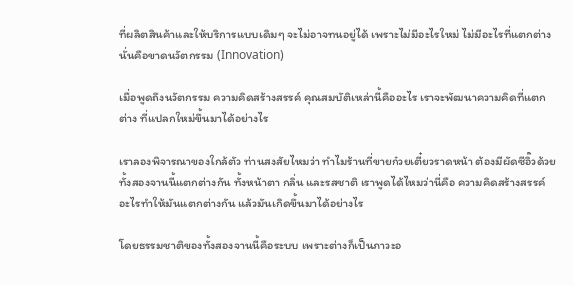ที่ผลิตสินค้าและให้บริการแบบเดิมๆ จะไม่อาจทนอยู่ได้ เพราะไม่มีอะไรใหม่ ไม่มีอะไรที่แตกต่าง นั่นคือขาดนวัตกรรม (Innovation)

เมื่อพูดถึงนวัตกรรม ความคิดสร้างสรรค์ คุณสมบัติเหล่านี้คืออะไร เราจะพัฒนาความคิดที่แตกต่าง ที่แปลกใหม่ขึ้นมาได้อย่างไร

เราลองพิจารณาของใกล้ตัว ท่านสงสัยไหมว่า ทำไมร้านที่ขายก๋วยเตี๋ยวราดหน้า ต้องมีผัดซีอิ๊วด้วย ทั้งสองจานนี้แตกต่างกัน ทั้งหน้าตา กลิ่น และรสชาติ เราพูดได้ไหมว่านี่คือ ความคิดสร้างสรรค์ อะไรทำให้มันแตกต่างกัน แล้วมันเกิดขึ้นมาได้อย่างไร

โดยธรรมชาติของทั้งสองจานนี้คือระบบ เพราะต่างก็เป็นภาวะอ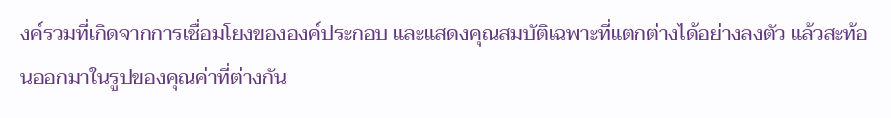งค์รวมที่เกิดจากการเชื่อมโยงขององค์ประกอบ และแสดงคุณสมบัติเฉพาะที่แตกต่างได้อย่างลงตัว แล้วสะท้อนออกมาในรูปของคุณค่าที่ต่างกัน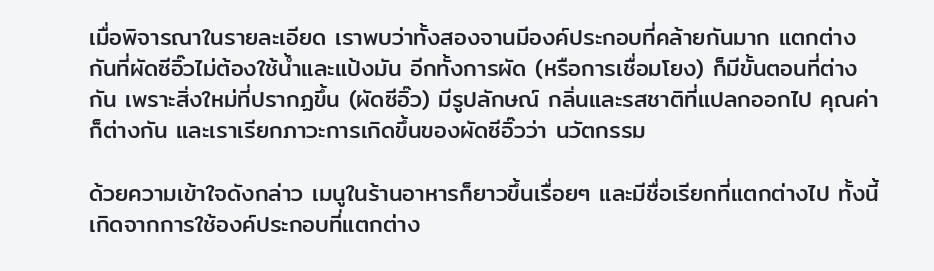เมื่อพิจารณาในรายละเอียด เราพบว่าทั้งสองจานมีองค์ประกอบที่คล้ายกันมาก แตกต่างกันที่ผัดซีอิ๊วไม่ต้องใช้น้ำและแป้งมัน อีกทั้งการผัด (หรือการเชื่อมโยง) ก็มีขั้นตอนที่ต่างกัน เพราะสิ่งใหม่ที่ปรากฏขึ้น (ผัดซีอิ๊ว) มีรูปลักษณ์ กลิ่นและรสชาติที่แปลกออกไป คุณค่าก็ต่างกัน และเราเรียกภาวะการเกิดขึ้นของผัดซีอิ๊วว่า นวัตกรรม

ด้วยความเข้าใจดังกล่าว เมนูในร้านอาหารก็ยาวขึ้นเรื่อยๆ และมีชื่อเรียกที่แตกต่างไป ทั้งนี้เกิดจากการใช้องค์ประกอบที่แตกต่าง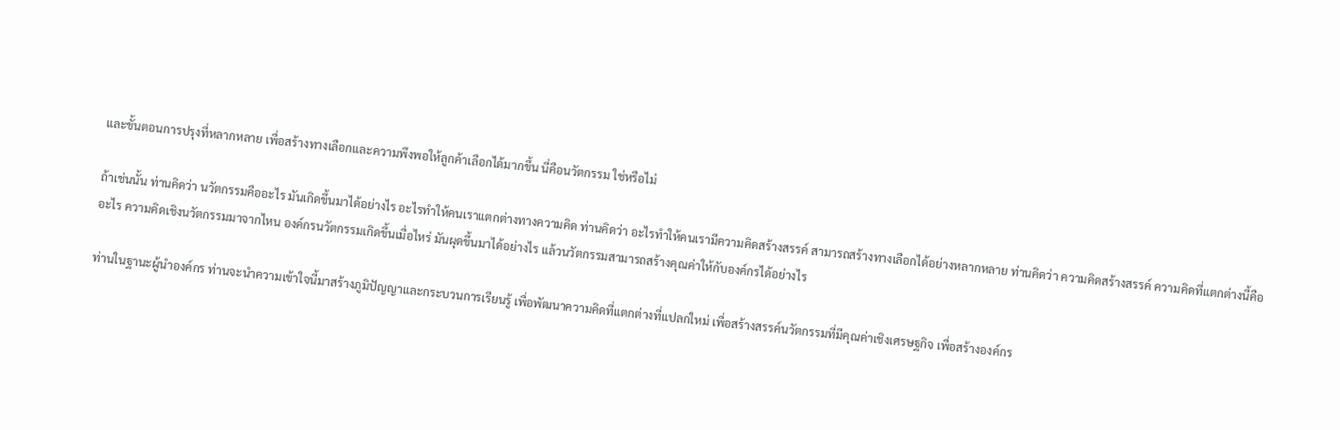และขั้นตอนการปรุงที่หลากหลาย เพื่อสร้างทางเลือกและความพึงพอให้ลูกค้าเลือกได้มากขึ้น นี่คือนวัตกรรม ใช่หรือไม่

ถ้าเช่นนั้น ท่านคิดว่า นวัตกรรมคืออะไร มันเกิดขึ้นมาได้อย่างไร อะไรทำให้คนเราแตกต่างทางความคิด ท่านคิดว่า อะไรทำให้คนเรามีความคิดสร้างสรรค์ สามารถสร้างทางเลือกได้อย่างหลากหลาย ท่านคิดว่า ความคิดสร้างสรรค์ ความคิดที่แตกต่างนี้คืออะไร ความคิดเชิงนวัตกรรมมาจากไหน องค์กรนวัตกรรมเกิดขึ้นเมื่อไหร่ มันผุดขึ้นมาได้อย่างไร แล้วนวัตกรรมสามารถสร้างคุณค่าให้กับองค์กรได้อย่างไร

ท่านในฐานะผู้นำองค์กร ท่านจะนำความเข้าใจนี้มาสร้างภูมิปัญญาและกระบวนการเรียนรู้ เพื่อพัฒนาความคิดที่แตกต่างที่แปลกใหม่ เพื่อสร้างสรรค์นวัตกรรมที่มีคุณค่าเชิงเศรษฐกิจ เพื่อสร้างองค์กร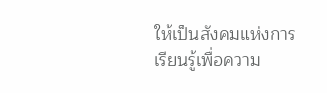ให้เป็นสังคมแห่งการเรียนรู้เพื่อความ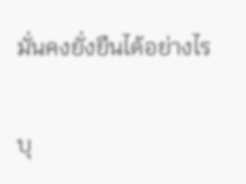มั่นคงยั่งยืนได้อย่างไร

บุ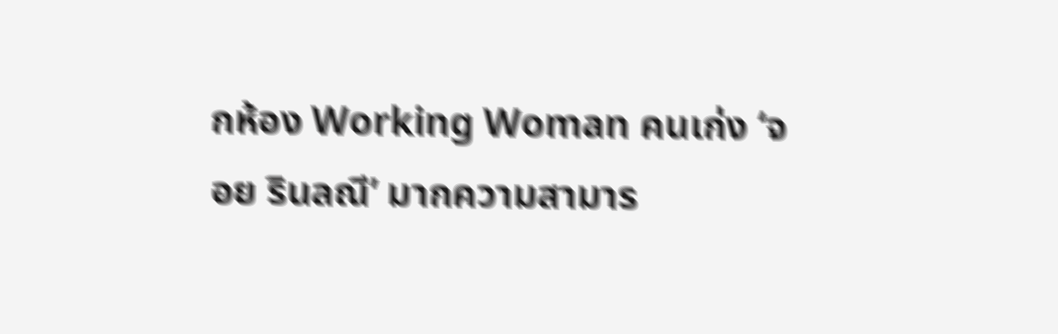กห้อง Working Woman คนเก่ง ‘จอย รินลณี’ มากความสามาร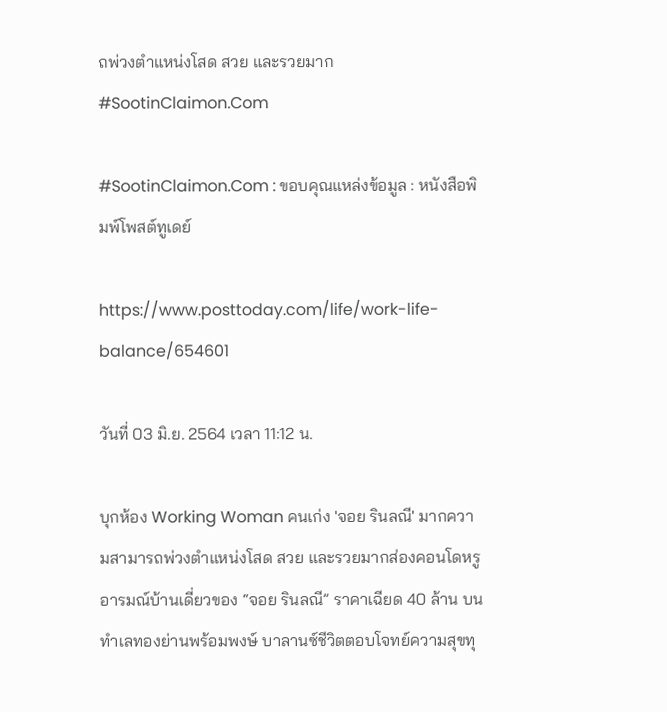ถพ่วงตำแหน่งโสด สวย และรวยมาก #SootinClaimon.Com

#SootinClaimon.Com : ขอบคุณแหล่งข้อมูล : หนังสือพิมพ์โพสต์ทูเดย์

https://www.posttoday.com/life/work-life-balance/654601

วันที่ 03 มิ.ย. 2564 เวลา 11:12 น.

บุกห้อง Working Woman คนเก่ง 'จอย รินลณี' มากความสามารถพ่วงตำแหน่งโสด สวย และรวยมากส่องคอนโดหรูอารมณ์บ้านเดี่ยวของ “จอย รินลณี” ราคาเฉียด 40 ล้าน บนทำเลทองย่านพร้อมพงษ์ บาลานซ์ชีวิตตอบโจทย์ความสุขทุ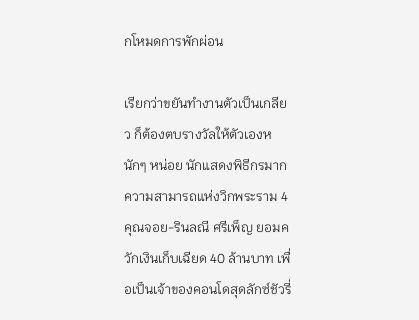กโหมดการพักผ่อน

เรียกว่าขยันทำงานตัวเป็นเกลียว ก็ต้องตบรางวัลให้ตัวเองหนักๆ หน่อย นักแสดงพิธีกรมากความสามารถแห่งวิกพระราม 4 คุณจอย-รินลณี ศรีเพ็ญ ยอมควักเงินเก็บเฉียด 40 ล้านบาท เพื่อเป็นเจ้าของคอนโดสุดลักซ์ชัวรี่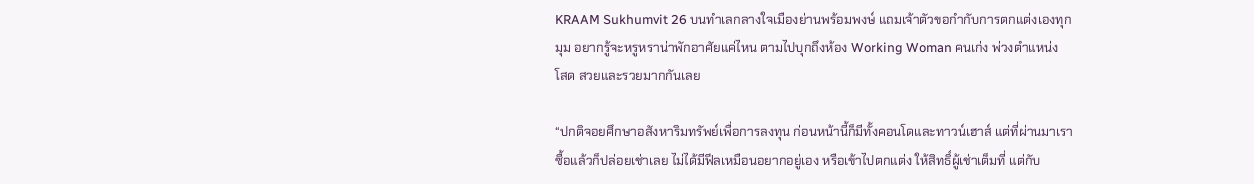KRAAM Sukhumvit 26 บนทำเลกลางใจเมืองย่านพร้อมพงษ์ แถมเจ้าตัวขอกำกับการตกแต่งเองทุกมุม อยากรู้จะหรูหราน่าพักอาศัยแค่ไหน ตามไปบุกถึงห้อง Working Woman คนเก่ง พ่วงตำแหน่ง โสด สวยและรวยมากกันเลย

“ปกติจอยศึกษาอสังหาริมทรัพย์เพื่อการลงทุน ก่อนหน้านี้ก็มีทั้งคอนโดและทาวน์เฮาส์ แต่ที่ผ่านมาเราซื้อแล้วก็ปล่อยเช่าเลย ไม่ได้มีฟีลเหมือนอยากอยู่เอง หรือเข้าไปตกแต่ง ให้สิทธิ์ผู้เช่าเต็มที่ แต่กับ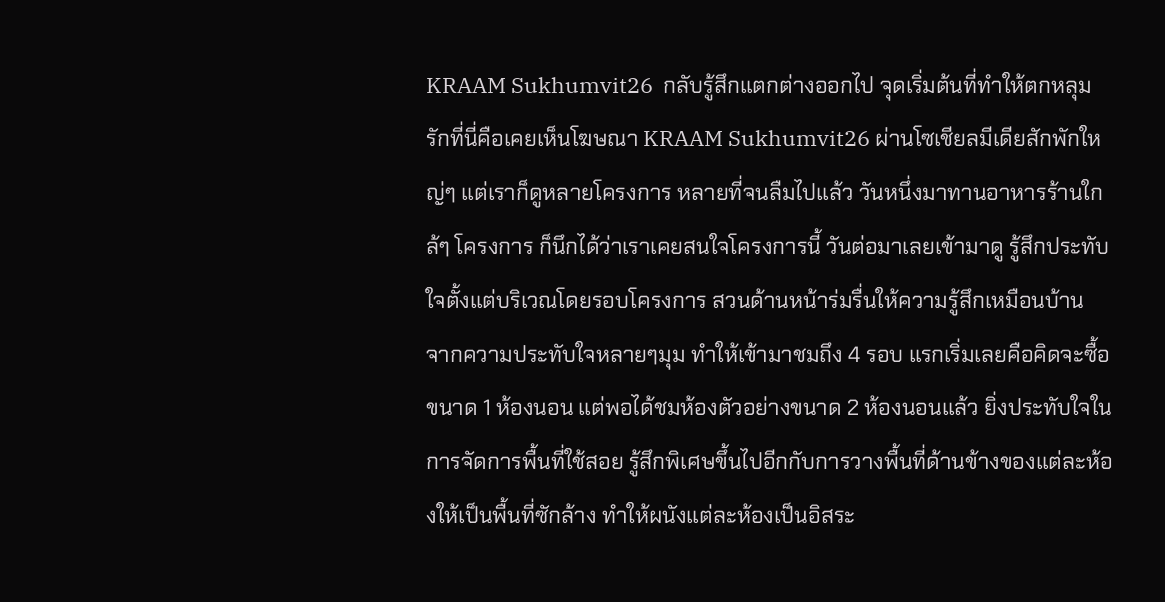KRAAM Sukhumvit26  กลับรู้สึกแตกต่างออกไป จุดเริ่มต้นที่ทำให้ตกหลุมรักที่นี่คือเคยเห็นโฆษณา KRAAM Sukhumvit26 ผ่านโซเชียลมีเดียสักพักใหญ่ๆ แต่เราก็ดูหลายโครงการ หลายที่จนลืมไปแล้ว วันหนึ่งมาทานอาหารร้านใกล้ๆ โครงการ ก็นึกได้ว่าเราเคยสนใจโครงการนี้ วันต่อมาเลยเข้ามาดู รู้สึกประทับใจตั้งแต่บริเวณโดยรอบโครงการ สวนด้านหน้าร่มรื่นให้ความรู้สึกเหมือนบ้าน จากความประทับใจหลายๆมุม ทำให้เข้ามาชมถึง 4 รอบ แรกเริ่มเลยคือคิดจะซื้อขนาด 1 ห้องนอน แต่พอได้ชมห้องตัวอย่างขนาด 2 ห้องนอนแล้ว ยิ่งประทับใจในการจัดการพื้นที่ใช้สอย รู้สึกพิเศษขึ้นไปอีกกับการวางพื้นที่ด้านข้างของแต่ละห้องให้เป็นพื้นที่ซักล้าง ทำให้ผนังแต่ละห้องเป็นอิสระ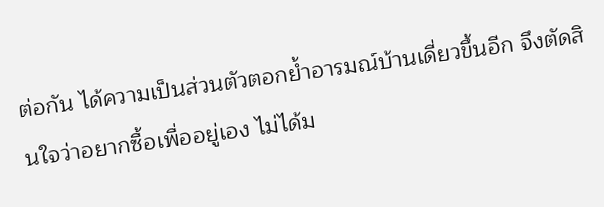ต่อกัน ได้ความเป็นส่วนตัวตอกย้ำอารมณ์บ้านเดี่ยวขึ้นอีก จึงตัดสินใจว่าอยากซื้อเพื่ออยู่เอง ไม่ได้ม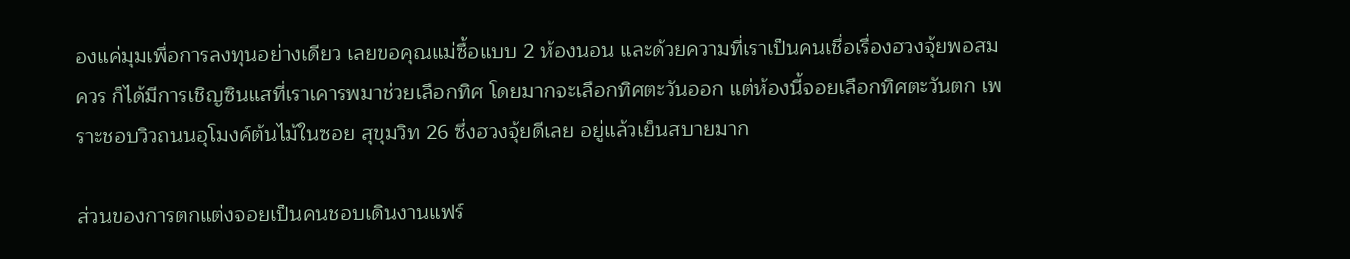องแค่มุมเพื่อการลงทุนอย่างเดียว เลยขอคุณแม่ซื้อแบบ 2 ห้องนอน และด้วยความที่เราเป็นคนเชื่อเรื่องฮวงจุ้ยพอสมควร ก็ได้มีการเชิญซินแสที่เราเคารพมาช่วยเลือกทิศ โดยมากจะเลือกทิศตะวันออก แต่ห้องนี้จอยเลือกทิศตะวันตก เพราะชอบวิวถนนอุโมงค์ต้นไม้ในซอย สุขุมวิท 26 ซึ่งฮวงจุ้ยดีเลย อยู่แล้วเย็นสบายมาก

ส่วนของการตกแต่งจอยเป็นคนชอบเดินงานแฟร์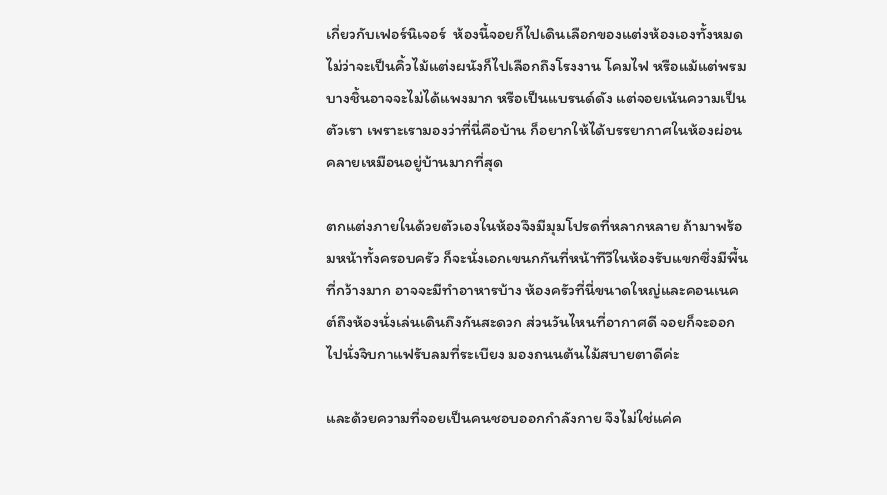เกี่ยวกับเฟอร์นิเจอร์  ห้องนี้จอยก็ไปเดินเลือกของแต่งห้องเองทั้งหมด ไม่ว่าจะเป็นคิ้วไม้แต่งผนังก็ไปเลือกถึงโรงงาน โคมไฟ หรือแม้แต่พรม บางชิ้นอาจจะไม่ได้แพงมาก หรือเป็นแบรนด์ดัง แต่จอยเน้นความเป็นตัวเรา เพราะเรามองว่าที่นี่คือบ้าน ก็อยากให้ได้บรรยากาศในห้องผ่อนคลายเหมือนอยู่บ้านมากที่สุด

ตกแต่งภายในด้วยตัวเองในห้องจึงมีมุมโปรดที่หลากหลาย ถ้ามาพร้อมหน้าทั้งครอบครัว ก็จะนั่งเอกเขนกกันที่หน้าทีวีในห้องรับแขกซึ่งมีพื้นที่กว้างมาก อาจจะมีทำอาหารบ้าง ห้องครัวที่นี่ขนาดใหญ่และคอนเนคต์ถึงห้องนั่งเล่นเดินถึงกันสะดวก ส่วนวันไหนที่อากาศดี จอยก็จะออกไปนั่งจิบกาแฟรับลมที่ระเบียง มองถนนต้นไม้สบายตาดีค่ะ

และด้วยความที่จอยเป็นคนชอบออกกำลังกาย จึงไม่ใช่แค่ค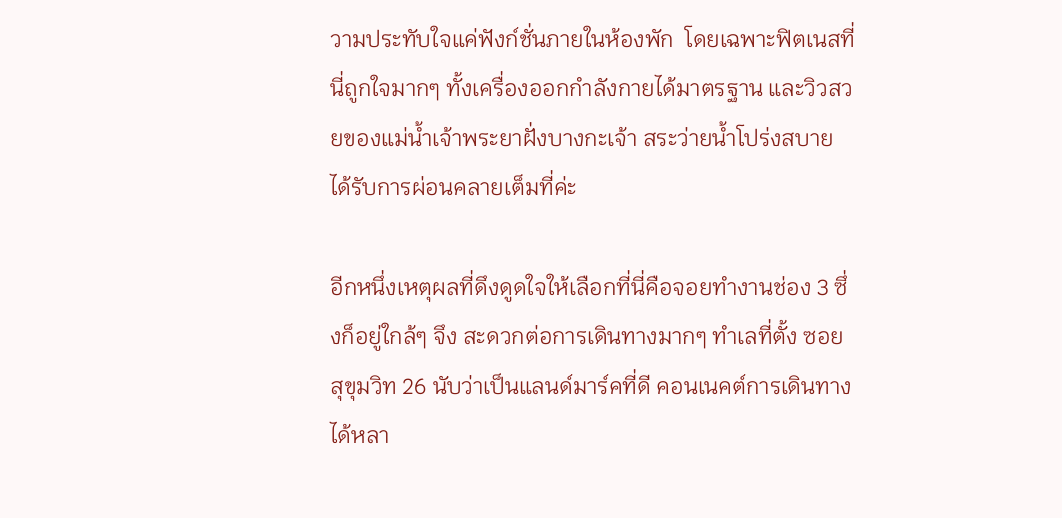วามประทับใจแค่ฟังก์ชั่นภายในห้องพัก  โดยเฉพาะฟิตเนสที่นี่ถูกใจมากๆ ทั้งเครื่องออกกำลังกายได้มาตรฐาน และวิวสวยของแม่น้ำเจ้าพระยาฝั่งบางกะเจ้า สระว่ายน้ำโปร่งสบาย ได้รับการผ่อนคลายเต็มที่ค่ะ

อีกหนึ่งเหตุผลที่ดึงดูดใจให้เลือกที่นี่คือจอยทำงานช่อง 3 ซึ่งก็อยู่ใกล้ๆ จึง สะดวกต่อการเดินทางมากๆ ทำเลที่ตั้ง ซอย สุขุมวิท 26 นับว่าเป็นแลนด์มาร์คที่ดี คอนเนคต์การเดินทางได้หลา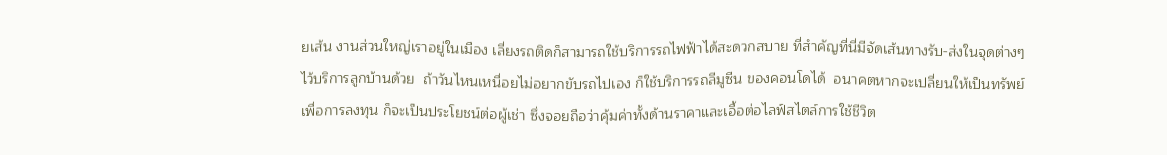ยเส้น งานส่วนใหญ่เราอยู่ในเมือง เลี่ยงรถติดก็สามารถใช้บริการรถไฟฟ้าได้สะดวกสบาย ที่สำคัญที่นี่มีจัดเส้นทางรับ-ส่งในจุดต่างๆ ไว้บริการลูกบ้านด้วย  ถ้าวันไหนเหนื่อยไม่อยากขับรถไปเอง ก็ใช้บริการรถลีมูซีน ของคอนโดได้  อนาคตหากจะเปลี่ยนให้เป็นทรัพย์เพื่อการลงทุน ก็จะเป็นประโยชน์ต่อผู้เช่า ซึ่งจอยถือว่าคุ้มค่าทั้งด้านราคาและเอื้อต่อไลฟ์สไตล์การใช้ชีวิต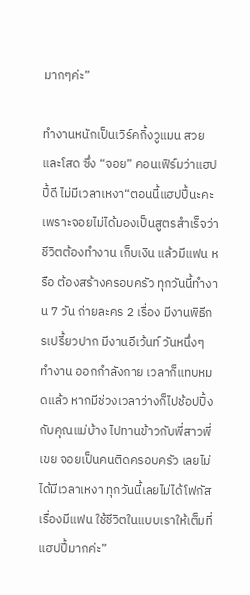มากๆค่ะ”

ทำงานหนักเป็นเวิร์คกิ้งวูแมน สวยและโสด ซึ่ง “จอย” คอนเฟิร์มว่าแฮปปี้ดี ไม่มีเวลาเหงา“ตอนนี้แฮปปี้นะคะ เพราะจอยไม่ได้มองเป็นสูตรสำเร็จว่า ชีวิตต้องทำงาน เก็บเงิน แล้วมีแฟน หรือ ต้องสร้างครอบครัว ทุกวันนี้ทำงาน 7 วัน ถ่ายละคร 2 เรื่อง มีงานพิธีกรเปรี้ยวปาก มีงานอีเว้นท์ วันหนึ่งๆ ทำงาน ออกกำลังกาย เวลาก็แทบหมดแล้ว หากมีช่วงเวลาว่างก็ไปช้อปปิ้งกับคุณแม่บ้าง ไปทานข้าวกับพี่สาวพี่เขย จอยเป็นคนติดครอบครัว เลยไม่ได้มีเวลาเหงา ทุกวันนี้เลยไม่ได้โฟกัสเรื่องมีแฟน ใช้ชีวิตในแบบเราให้เต็มที่แฮปปี้มากค่ะ”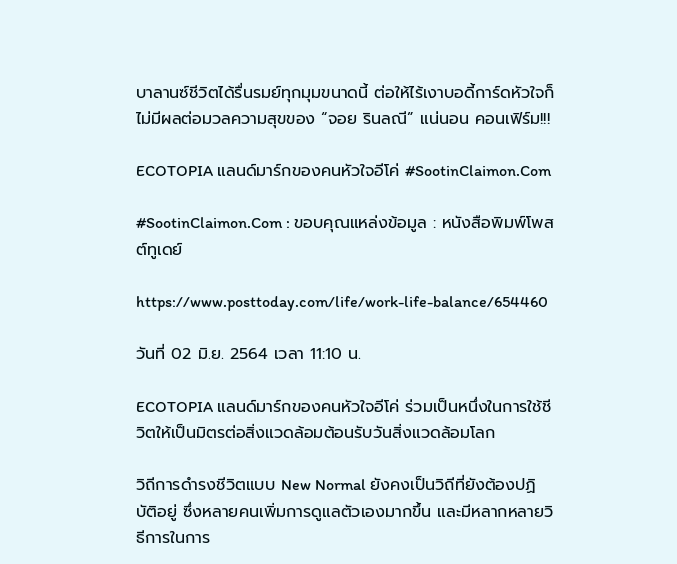บาลานซ์ชีวิตได้รื่นรมย์ทุกมุมขนาดนี้ ต่อให้ไร้เงาบอดี้การ์ดหัวใจก็ไม่มีผลต่อมวลความสุขของ “จอย รินลณี” แน่นอน คอนเฟิร์ม!!!

ECOTOPIA แลนด์มาร์กของคนหัวใจอีโค่ #SootinClaimon.Com

#SootinClaimon.Com : ขอบคุณแหล่งข้อมูล : หนังสือพิมพ์โพสต์ทูเดย์

https://www.posttoday.com/life/work-life-balance/654460

วันที่ 02 มิ.ย. 2564 เวลา 11:10 น.

ECOTOPIA แลนด์มาร์กของคนหัวใจอีโค่ ร่วมเป็นหนึ่งในการใช้ชีวิตให้เป็นมิตรต่อสิ่งแวดล้อมต้อนรับวันสิ่งแวดล้อมโลก

วิถีการดำรงชีวิตแบบ New Normal ยังคงเป็นวิถีที่ยังต้องปฏิบัติอยู่ ซึ่งหลายคนเพิ่มการดูแลตัวเองมากขึ้น และมีหลากหลายวิธีการในการ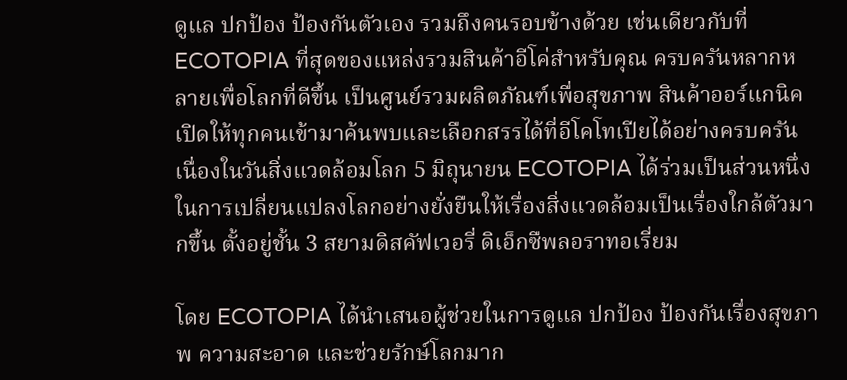ดูแล ปกป้อง ป้องกันตัวเอง รวมถึงคนรอบข้างด้วย เช่นเดียวกับที่ ECOTOPIA ที่สุดของแหล่งรวมสินค้าอีโค่สำหรับคุณ ครบครันหลากหลายเพื่อโลกที่ดีขึ้น เป็นศูนย์รวมผลิตภัณฑ์เพื่อสุขภาพ สินค้าออร์แกนิค เปิดให้ทุกคนเข้ามาค้นพบและเลือกสรรได้ที่อีโคโทเปียได้อย่างครบครัน เนื่องในวันสิ่งแวดล้อมโลก 5 มิถุนายน ECOTOPIA ได้ร่วมเป็นส่วนหนึ่งในการเปลี่ยนแปลงโลกอย่างยั่งยืนให้เรื่องสิ่งแวดล้อมเป็นเรื่องใกล้ตัวมากขึ้น ตั้งอยู่ชั้น 3 สยามดิสคัฟเวอรี่ ดิเอ็กซืพลอราทอเรี่ยม

โดย ECOTOPIA ได้นำเสนอผู้ช่วยในการดูแล ปกป้อง ป้องกันเรื่องสุขภาพ ความสะอาด และช่วยรักษ์โลกมาก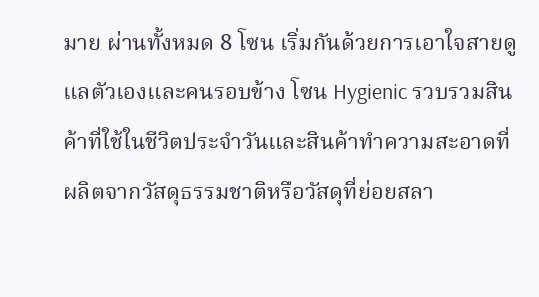มาย ผ่านทั้งหมด 8 โซน เริ่มกันด้วยการเอาใจสายดูแลตัวเองและคนรอบข้าง โซน Hygienic รวบรวมสินค้าที่ใช้ในชีวิตประจำวันและสินค้าทำความสะอาดที่ผลิตจากวัสดุธรรมชาติหรือวัสดุที่ย่อยสลา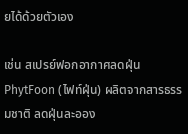ยได้ด้วยตัวเอง

เช่น สเปรย์ฟอกอากาศลดฝุ่น PhytFoon (ไฟท์ฝุ่น) ผลิตจากสารธรรมชาติ ลดฝุ่นละออง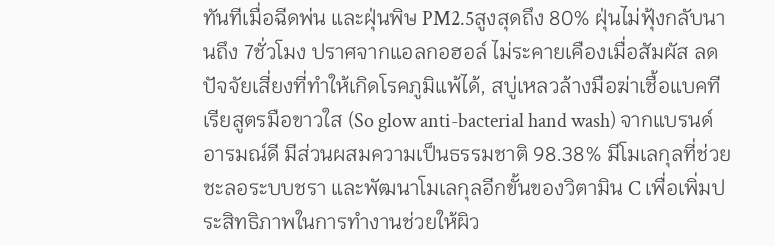ทันทีเมื่อฉีดพ่น และฝุ่นพิษ PM2.5สูงสุดถึง 80% ฝุ่นไม่ฟุ้งกลับนานถึง 7ชั่วโมง ปราศจากแอลกอฮอล์ ไม่ระคายเคืองเมื่อสัมผัส ลดปัจจัยเสี่ยงที่ทำให้เกิดโรคภูมิแพ้ได้, สบู่เหลวล้างมือฆ่าเชื้อแบคทีเรียสูตรมือขาวใส (So glow anti-bacterial hand wash) จากแบรนด์อารมณ์ดี มีส่วนผสมความเป็นธรรมชาติ 98.38% มีโมเลกุลที่ช่วยชะลอระบบชรา และพัฒนาโมเลกุลอีกขั้นของวิตามิน C เพื่อเพิ่มประสิทธิภาพในการทำงานช่วยให้ผิว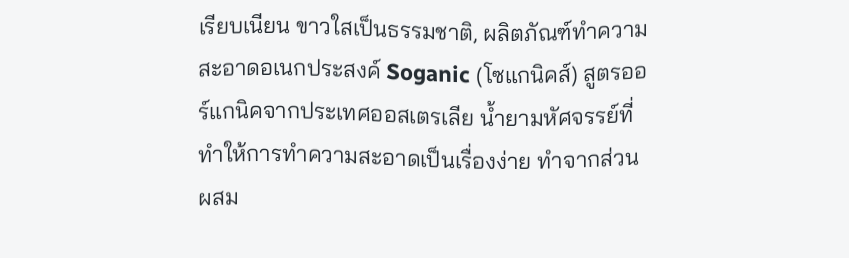เรียบเนียน ขาวใสเป็นธรรมชาติ, ผลิตภัณฑ์ทำความสะอาดอเนกประสงค์ Soganic (โซแกนิคส์) สูตรออร์แกนิคจากประเทศออสเตรเลีย น้ำยามหัศจรรย์ที่ทำให้การทำความสะอาดเป็นเรื่องง่าย ทำจากส่วนผสม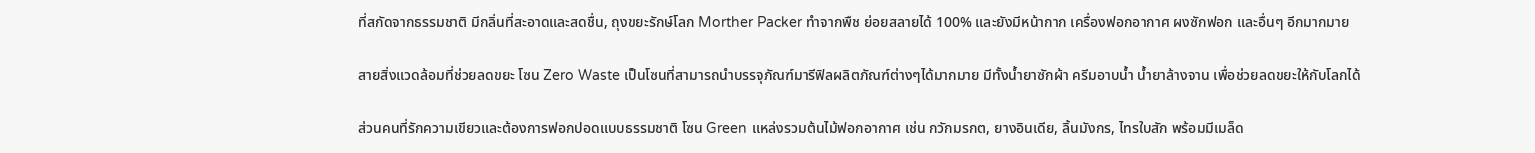ที่สกัดจากธรรมชาติ มีกลิ่นที่สะอาดและสดชื่น, ถุงขยะรักษ์โลก Morther Packer ทำจากพืช ย่อยสลายได้ 100% และยังมีหน้ากาก เครื่องฟอกอากาศ ผงซักฟอก และอื่นๆ อีกมากมาย

สายสิ่งแวดล้อมที่ช่วยลดขยะ โซน Zero Waste เป็นโซนที่สามารถนำบรรจุภัณฑ์มารีฟิลผลิตภัณฑ์ต่างๆได้มากมาย มีทั้งน้ำยาซักผ้า ครีมอาบน้ำ น้ำยาล้างจาน เพื่อช่วยลดขยะให้กับโลกได้

ส่วนคนที่รักความเขียวและต้องการฟอกปอดแบบธรรมชาติ โซน Green แหล่งรวมต้นไม้ฟอกอากาศ เช่น กวักมรกต, ยางอินเดีย, ลิ้นมังกร, ไทรใบสัก พร้อมมีเมล็ด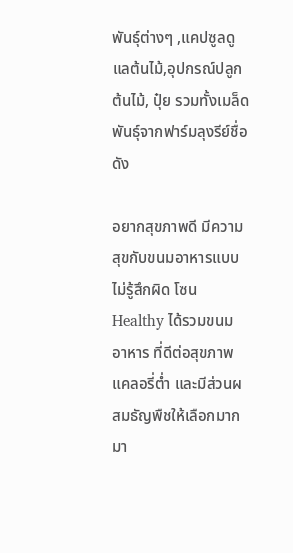พันธุ์ต่างๆ ,แคปซูลดูแลต้นไม้,อุปกรณ์ปลูกต้นไม้, ปุ๋ย รวมทั้งเมล็ดพันธุ์จากฟาร์มลุงรีย์ชื่อดัง

อยากสุขภาพดี มีความสุขกับขนมอาหารแบบไม่รู้สึกผิด โซน Healthy ได้รวมขนม อาหาร ที่ดีต่อสุขภาพ แคลอรี่ต่ำ และมีส่วนผสมธัญพืชให้เลือกมากมา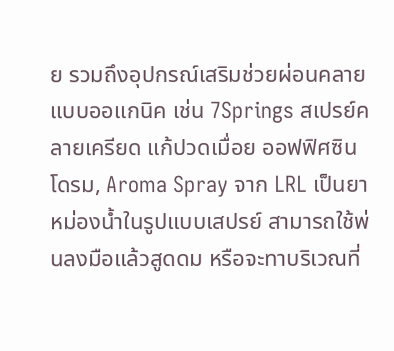ย รวมถึงอุปกรณ์เสริมช่วยผ่อนคลายแบบออแกนิค เช่น 7Springs สเปรย์คลายเครียด แก้ปวดเมื่อย ออฟฟิศซินโดรม, Aroma Spray จาก LRL เป็นยาหม่องน้ำในรูปแบบเสปรย์ สามารถใช้พ่นลงมือแล้วสูดดม หรือจะทาบริเวณที่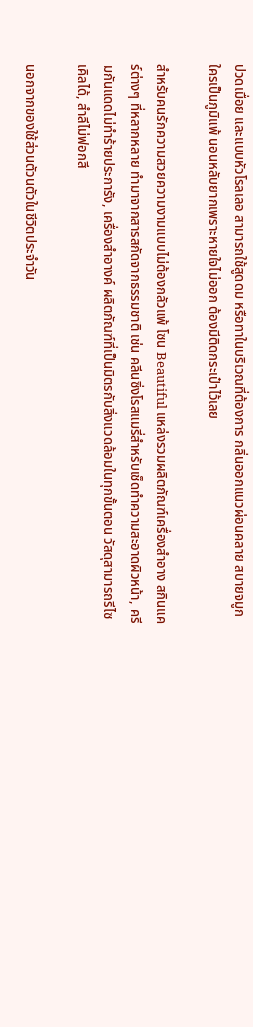ปวดเมื่อย และแบบหัวโรลเลอ สามารถใช้สูดดม หรือทาในบริเวณที่ต้องการ กลิ่นออกแนวผ่อนคลาย สบายจมูก ใครเป็นภูมิแพ้ นอนหลับยากเพราะหายใจไม่ออก ต้องมีติดกระเป๋าไว้เลย

สำหรับคนรักความสวยความงามแบบไม่ต้องกลัวแพ้ โซน Beautiful แหล่งรวมผลิตภัณฑ์เครื่องสำอาง สกินแคร์ต่างๆ ที่หลากหลาย ทำมาจากสารสกัดจากธรรมชาติ เช่น คลีนซิ่งโรสแมรี่สำหรับเช็ดทำความสะอาดผิวหน้า, ครีมกันแดดไม่ทำร้ายประการัง, เครื่องสำอางค์ ผลิตภัณฑ์ที่เป็นมิตรกับสิ่งแวดล้อมในทุกขั้นตอน วัสดุสามารถรีไซเคิลได้, สำลีไม่ฟอกสี

นอกจากของใช้ส่วนตัวนตัวในชีวิตประจำวัน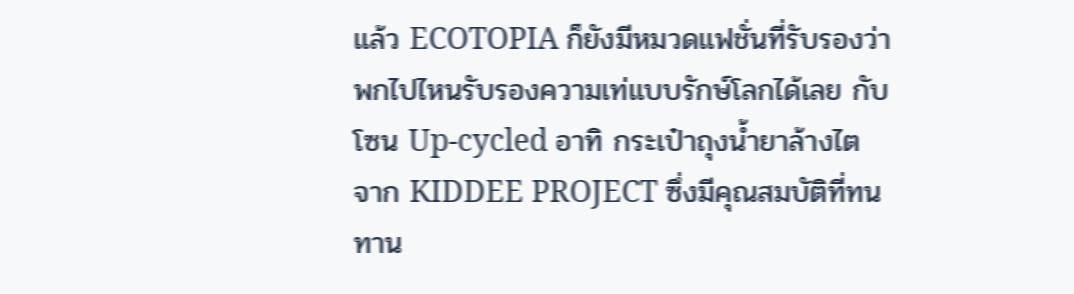แล้ว ECOTOPIA ก็ยังมีหมวดแฟชั่นที่รับรองว่าพกไปไหนรับรองความเท่แบบรักษ์โลกได้เลย กับโซน Up-cycled อาทิ กระเป๋าถุงน้ำยาล้างไต จาก KIDDEE PROJECT ซึ่งมีคุณสมบัติที่ทนทาน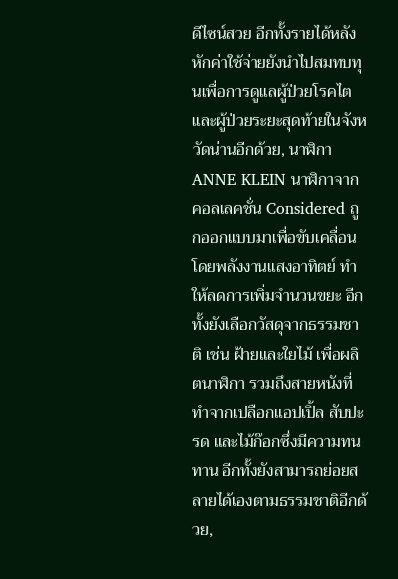ดีไซน์สวย อีกทั้งรายได้หลังหักค่าใช้จ่ายยังนำไปสมทบทุนเพื่อการดูแลผู้ป่วยโรคไตและผู้ป่วยระยะสุดท้ายในจังหวัดน่านอีกด้วย, นาฬิกา ANNE KLEIN นาฬิกาจากคอลเลคชั่น Considered ถูกออกแบบมาเพื่อขับเคลื่อนโดยพลังงานแสงอาทิตย์ ทำให้ลดการเพิ่มจำนวนขยะ อีกทั้งยังเลือกวัสดุจากธรรมชาติ เช่น ฝ้ายและใยไม้ เพื่อผลิตนาฬิกา รวมถึงสายหนังที่ทำจากเปลือกแอปเปิ้ล สับปะรด และไม้ก๊อกซึ่งมีความทนทาน อีกทั้งยังสามารถย่อยสลายได้เองตามธรรมชาติอีกด้วย,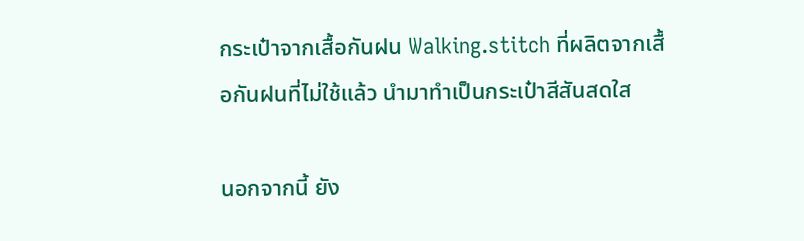กระเป๋าจากเสื้อกันฝน Walking.stitch ที่ผลิตจากเสื้อกันฝนที่ไม่ใช้แล้ว นำมาทำเป็นกระเป๋าสีสันสดใส

นอกจากนี้ ยัง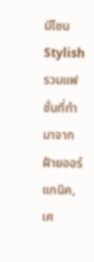มีโซน Stylish รวมแฟชั่นที่ทำมาจากฝ้ายออร์แกนิค, เศ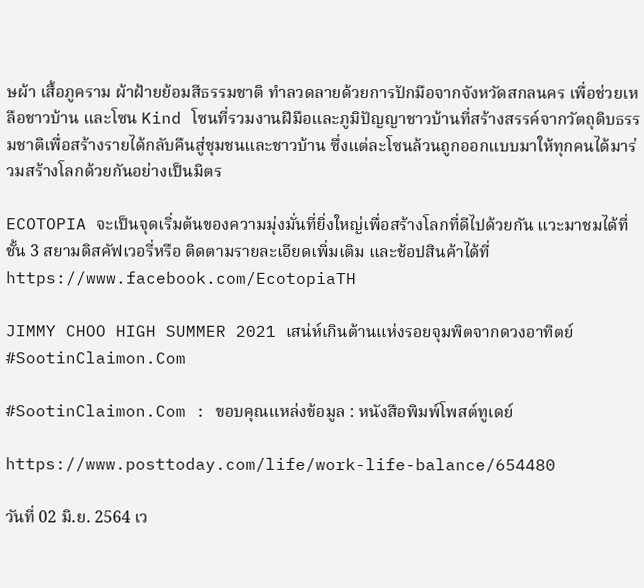ษผ้า เสื้อภูคราม ผ้าฝ้ายย้อมสีธรรมชาติ ทำลวดลายด้วยการปักมือจากจังหวัดสกลนคร เพื่อช่วยเหลือชาวบ้าน และโซน Kind โซนที่รวมงานฝีมือและภูมิปัญญาชาวบ้านที่สร้างสรรค์จากวัตถุดิบธรรมชาติเพื่อสร้างรายได้กลับคืนสู่ชุมชนและชาวบ้าน ซึ่งแต่ละโซนล้วนถูกออกแบบมาให้ทุกคนได้มาร่วมสร้างโลกด้วยกันอย่างเป็นมิตร

ECOTOPIA จะเป็นจุดเริ่มต้นของความมุ่งมั่นที่ยิ่งใหญ่เพื่อสร้างโลกที่ดีไปด้วยกัน แวะมาชมได้ที่ชั้น 3 สยามดิสคัฟเวอรี่หรือ ติดตามรายละเอียดเพิ่มเติม และช้อปสินค้าได้ที่ https://www.facebook.com/EcotopiaTH

JIMMY CHOO HIGH SUMMER 2021 เสน่ห์เกินต้านแห่งรอยจุมพิตจากดวงอาทิตย์ #SootinClaimon.Com

#SootinClaimon.Com : ขอบคุณแหล่งข้อมูล : หนังสือพิมพ์โพสต์ทูเดย์

https://www.posttoday.com/life/work-life-balance/654480

วันที่ 02 มิ.ย. 2564 เว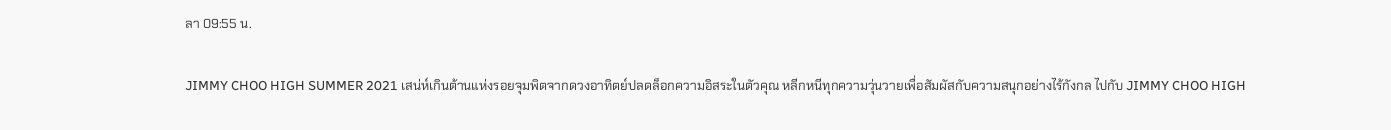ลา 09:55 น.

JIMMY CHOO HIGH SUMMER 2021 เสน่ห์เกินต้านแห่งรอยจุมพิตจากดวงอาทิตย์ปลดล็อกความอิสระในตัวคุณ หลีกหนีทุกความวุ่นวายเพื่อสัมผัสกับความสนุกอย่างไร้กังกล ไปกับ JIMMY CHOO HIGH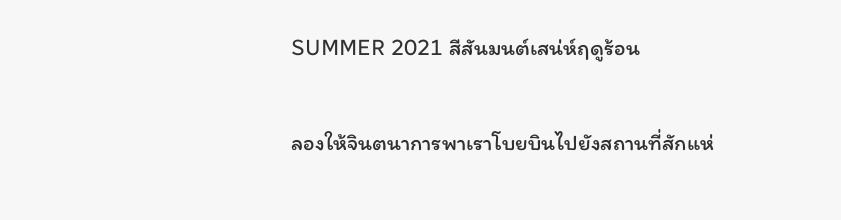SUMMER 2021 สีสันมนต์เสน่ห์ฤดูร้อน

ลองให้จินตนาการพาเราโบยบินไปยังสถานที่สักแห่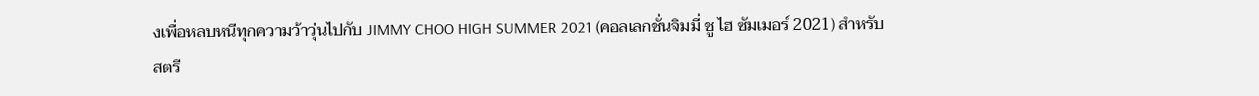งเพื่อหลบหนีทุกความว้าวุ่นไปกับ JIMMY CHOO HIGH SUMMER 2021 (คอลเลกชั่นจิมมี่ ชู ไฮ ซัมเมอร์ 2021) สำหรับสตรี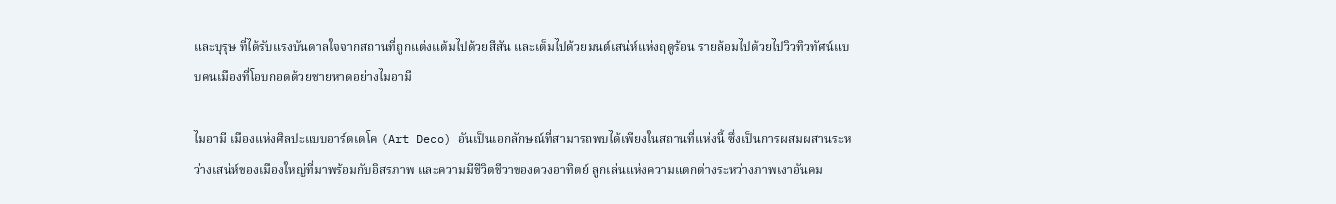และบุรุษ ที่ได้รับแรงบันดาลใจจากสถานที่ถูกแต่งแต้มไปด้วยสีสัน และเต็มไปด้วยมนต์เสน่ห์แห่งฤดูร้อน รายล้อมไปด้วยไปวิวทิวทัศน์แบบคนเมืองที่โอบกอดด้วยชายหาดอย่างไมอามี

ไมอามี เมืองแห่งศิลปะแบบอาร์ตเดโค (Art Deco) อันเป็นเอกลักษณ์ที่สามารถพบได้เพียงในสถานที่แห่งนี้ ซึ่งเป็นการผสมผสานระหว่างเสน่ห์ของเมืองใหญ่ที่มาพร้อมกับอิสรภาพ และความมีชีวิตชีวาของดวงอาทิตย์ ลูกเล่นแห่งความแตกต่างระหว่างภาพเงาอันคม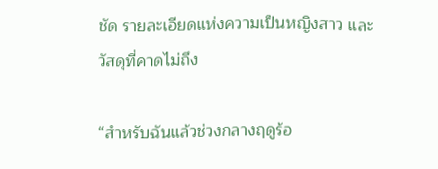ชัด รายละเอียดแห่งความเป็นหญิงสาว และวัสดุที่คาดไม่ถึง

“สำหรับฉันแล้วช่วงกลางฤดูร้อ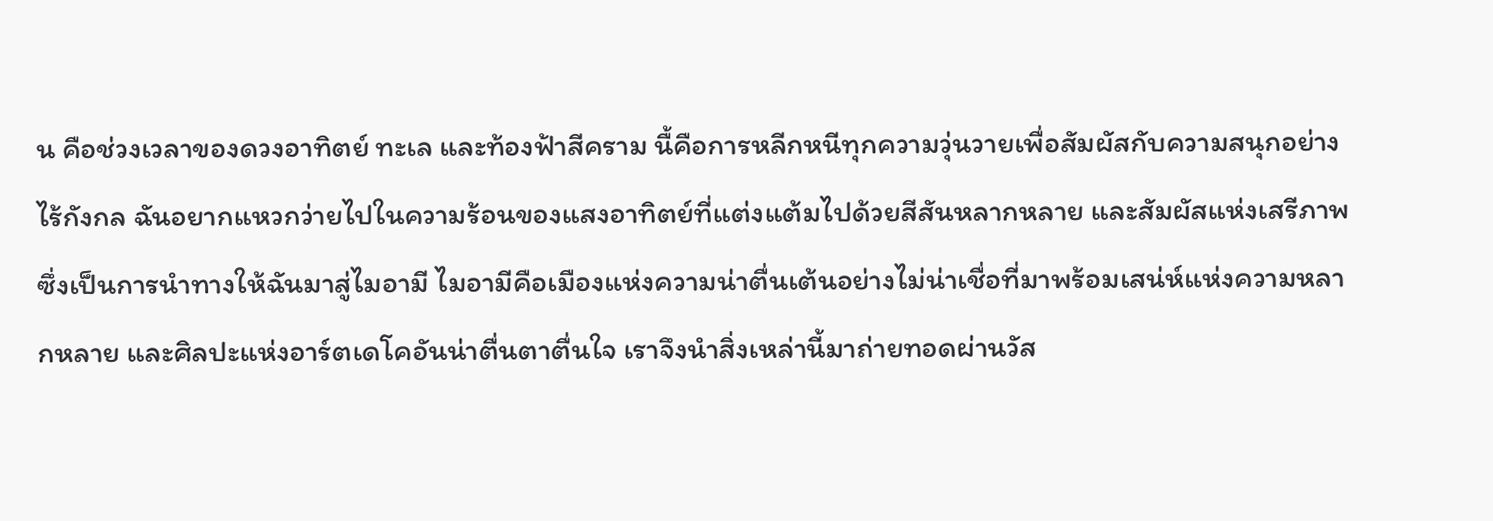น คือช่วงเวลาของดวงอาทิตย์ ทะเล และท้องฟ้าสีคราม นื้คือการหลีกหนีทุกความวุ่นวายเพื่อสัมผัสกับความสนุกอย่างไร้กังกล ฉันอยากแหวกว่ายไปในความร้อนของแสงอาทิตย์ที่แต่งแต้มไปด้วยสีสันหลากหลาย และสัมผัสแห่งเสรีภาพ ซึ่งเป็นการนำทางให้ฉันมาสู่ไมอามี ไมอามีคือเมืองแห่งความน่าตื่นเต้นอย่างไม่น่าเชื่อที่มาพร้อมเสน่ห์แห่งความหลากหลาย และศิลปะแห่งอาร์ตเดโคอันน่าตื่นตาตื่นใจ เราจึงนำสิ่งเหล่านี้มาถ่ายทอดผ่านวัส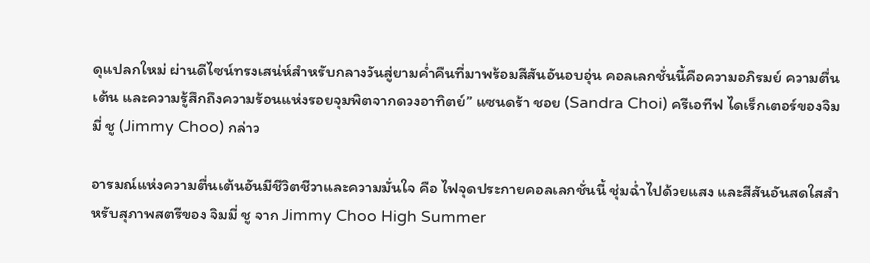ดุแปลกใหม่ ผ่านดีไซน์ทรงเสน่ห์สำหรับกลางวันสู่ยามค่ำคืนที่มาพร้อมสีสันอันอบอุ่น คอลเลกชั่นนี้คือความอภิรมย์ ความตื่นเต้น และความรู้สึกถึงความร้อนแห่งรอยจุมพิตจากดวงอาทิตย์” แซนดร้า ชอย (Sandra Choi) ครีเอทีฟ ไดเร็กเตอร์ของจิมมี่ ชู (Jimmy Choo) กล่าว

อารมณ์แห่งความตื่นเต้นอันมีชีวิตชีวาและความมั่นใจ คือ ไฟจุดประกายคอลเลกชั่นนี้ ชุ่มฉ่ำไปด้วยแสง และสีสันอันสดใสสำหรับสุภาพสตรีของ จิมมี่ ชู จาก Jimmy Choo High Summer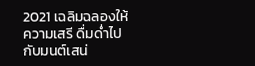2021 เฉลิมฉลองให้ความเสรี ดื่มด่ำไปกับมนต์เสน่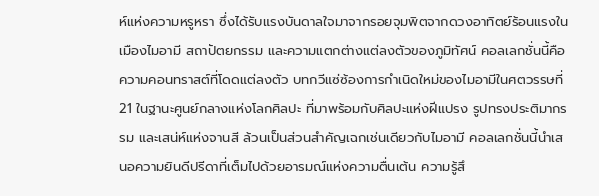ห์แห่งความหรูหรา ซึ่งได้รับแรงบันดาลใจมาจากรอยจุมพิตจากดวงอาทิตย์ร้อนแรงในเมืองไมอามี สถาปัตยกรรม และความแตกต่างแต่ลงตัวของภูมิทัศน์ คอลเลกชั่นนี้คือความคอนทราสต์ที่โดดแต่ลงตัว บทกวีแซ่ซ้องการกำเนิดใหม่ของไมอามีในศตวรรษที่ 21 ในฐานะศูนย์กลางแห่งโลกศิลปะ ที่มาพร้อมกับศิลปะแห่งฝีแปรง รูปทรงประติมากรรม และเสน่ห์แห่งจานสี ล้วนเป็นส่วนสำคัญเฉกเช่นเดียวกับไมอามี คอลเลกชั่นนี้นำเสนอความยินดีปรีดาที่เต็มไปด้วยอารมณ์แห่งความตื่นเต้น ความรู้สึ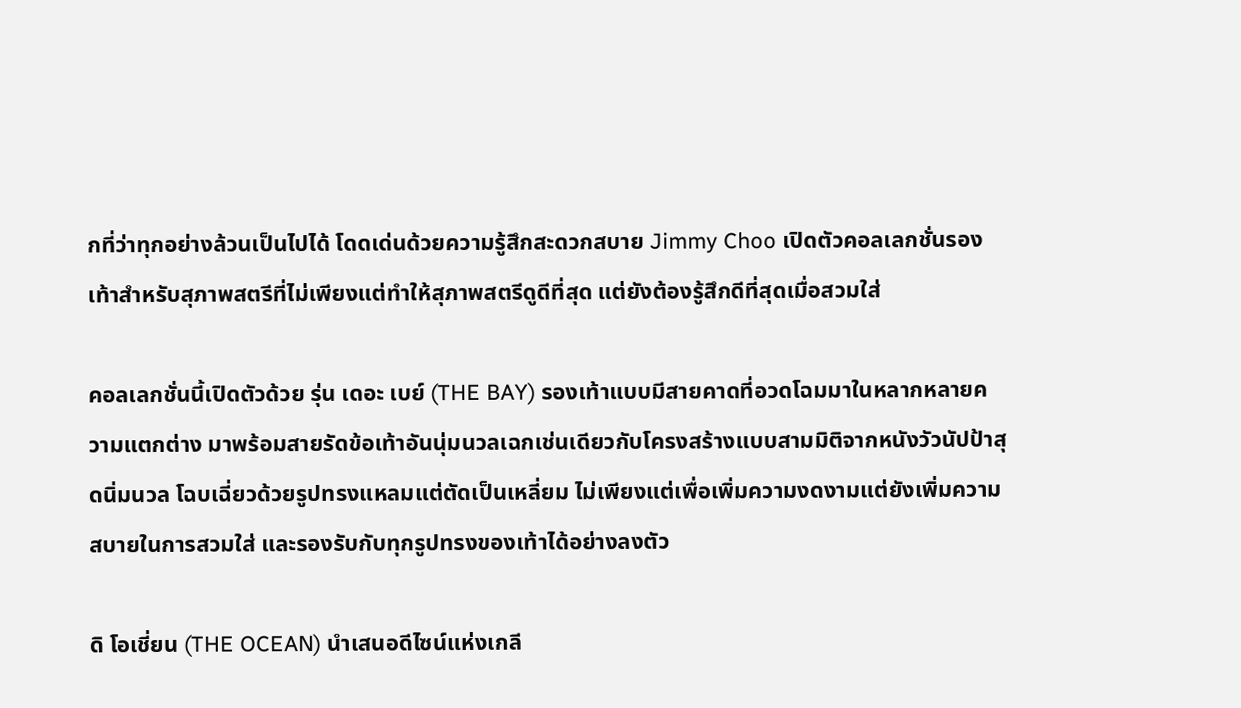กที่ว่าทุกอย่างล้วนเป็นไปได้ โดดเด่นด้วยความรู้สึกสะดวกสบาย Jimmy Choo เปิดตัวคอลเลกชั่นรองเท้าสำหรับสุภาพสตรีที่ไม่เพียงแต่ทำให้สุภาพสตรีดูดีที่สุด แต่ยังต้องรู้สึกดีที่สุดเมื่อสวมใส่

คอลเลกชั่นนี้เปิดตัวด้วย รุ่น เดอะ เบย์ (THE BAY) รองเท้าแบบมีสายคาดที่อวดโฉมมาในหลากหลายความแตกต่าง มาพร้อมสายรัดข้อเท้าอันนุ่มนวลเฉกเช่นเดียวกับโครงสร้างแบบสามมิติจากหนังวัวนัปป้าสุดนิ่มนวล โฉบเฉี่ยวด้วยรูปทรงแหลมแต่ตัดเป็นเหลี่ยม ไม่เพียงแต่เพื่อเพิ่มความงดงามแต่ยังเพิ่มความสบายในการสวมใส่ และรองรับกับทุกรูปทรงของเท้าได้อย่างลงตัว

ดิ โอเชี่ยน (THE OCEAN) นำเสนอดีไซน์แห่งเกลี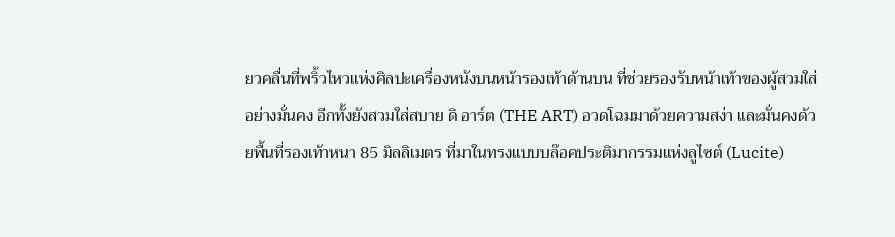ยวคลื่นที่พริ้วไหวแห่งศิลปะเครื่องหนังบนหน้ารองเท้าด้านบน ที่ช่วยรองรับหน้าเท้าของผู้สวมใส่อย่างมั่นคง อีกทั้งยังสวมใส่สบาย ดิ อาร์ต (THE ART) อวดโฉมมาด้วยความสง่า และมั่นคงด้วยพื้นที่รองเท้าหนา 85 มิลลิเมตร ที่มาในทรงแบบบล๊อคประติมากรรมแห่งลูไซต์ (Lucite)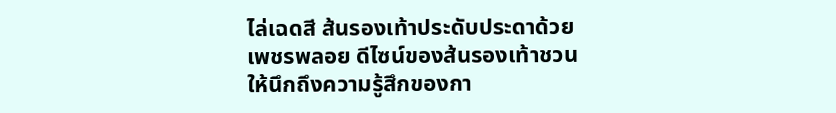ไล่เฉดสี ส้นรองเท้าประดับประดาด้วยเพชรพลอย ดีไซน์ของส้นรองเท้าชวนให้นึกถึงความรู้สึกของกา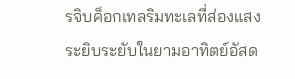รจิบค็อกเทลริมทะเลที่ส่องแสงระยิบระยับในยามอาทิตย์อัสด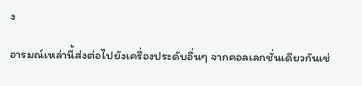ง

อารมณ์เหล่านี้ส่งต่อไปยังเครื่องประดับอื่นๆ จากคอลเลกชั่นเดียวกันเช่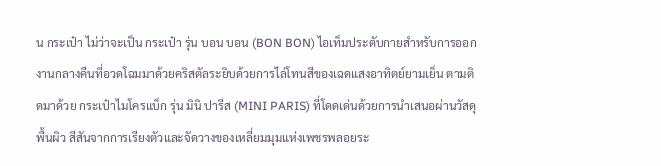น กระเป๋า ไม่ว่าจะเป็น กระเป๋า รุ่น บอน บอน (BON BON) ไอเท็มประดับกายสำหรับการออกงานกลางคืนที่อวดโฉมมาด้วยคริสตัลระยิบด้วยการไล่โทนสีของเฉดแสงอาทิตย์ยามเย็น ตามติดมาด้วย กระเป๋าไมโครแบ็ก รุ่น มินิ ปารีส (MINI PARIS) ที่โดดเด่นด้วยการนำเสนอผ่านวัสดุพื้นผิว สีสันจากการเรียงตัวและจัดวางของเหลี่ยมมุมแห่งเพชรพลอยระ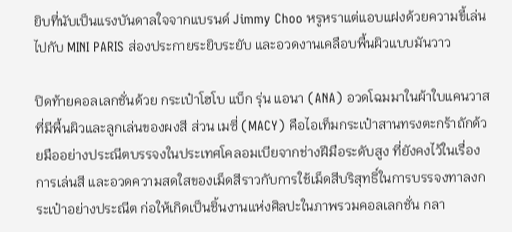ยิบที่นับเป็นแรงบันดาลใจจากแบรนด์ Jimmy Choo หรูหราแต่แอบแฝงด้วยความขี้เล่นไปกับ MINI PARIS ส่องประกายระยิบระยับ และอวดงานเคลือบพื้นผิวแบบมันวาว

ปิดท้ายคอลเลกชั่นด้วย กระเป๋าโฮโบ แบ็ก รุ่น แอนา (ANA) อวดโฉมมาในผ้าใบแคนวาสที่มีพื้นผิวและลูกเล่นของผงสี ส่วน เมซี่ (MACY) คือไอเท็มกระเป๋าสานทรงตะกร้าถักด้วยมืออย่างประณีตบรรจงในประเทศโคลอมเบียจากช่างฝีมือระดับสูง ที่ยังคงไว้ในเรื่องการเล่นสี และอวดความสดใสของเม็ดสีราวกับการใช้เม็ดสีบริสุทธิ์ในการบรรจงทาลงกระเป๋าอย่างประณีต ก่อให้เกิดเป็นชิ้นงานแห่งศิลปะในภาพรวมคอลเลกชั่น กลา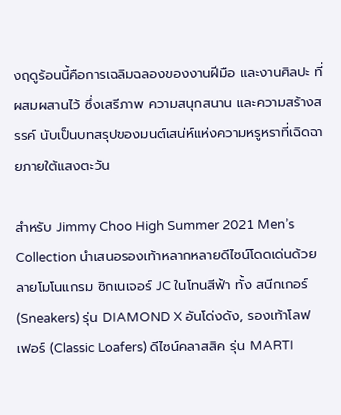งฤดูร้อนนี้คือการเฉลิมฉลองของงานฝีมือ และงานศิลปะ ที่ผสมผสานไว้ ซึ่งเสรีภาพ ความสนุกสนาน และความสร้างสรรค์ นับเป็นบทสรุปของมนต์เสน่ห์แห่งความหรูหราที่เฉิดฉายภายใต้แสงตะวัน

สำหรับ Jimmy Choo High Summer 2021 Men’s Collection นำเสนอรองเท้าหลากหลายดีไซน์โดดเด่นด้วยลายโมโนแกรม ซิกเนเจอร์ JC ในโทนสีฟ้า ทั้ง สนีกเกอร์ (Sneakers) รุ่น DIAMOND X อันโด่งดัง, รองเท้าโลฟเฟอร์ (Classic Loafers) ดีไซน์คลาสสิค รุ่น MARTI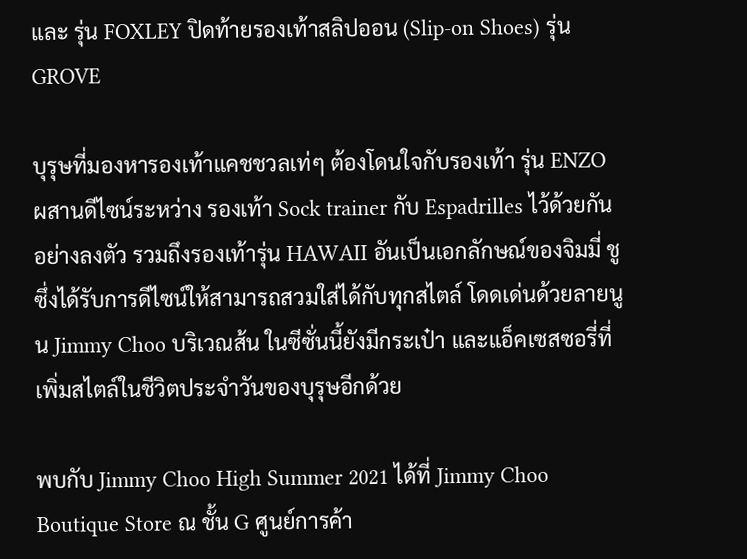และ รุ่น FOXLEY ปิดท้ายรองเท้าสลิปออน (Slip-on Shoes) รุ่น GROVE

บุรุษที่มองหารองเท้าแคชชวลเท่ๆ ต้องโดนใจกับรองเท้า รุ่น ENZO ผสานดีไซน์ระหว่าง รองเท้า Sock trainer กับ Espadrilles ไว้ด้วยกันอย่างลงตัว รวมถึงรองเท้ารุ่น HAWAII อันเป็นเอกลักษณ์ของจิมมี่ ชู ซึ่งได้รับการดีไซน์ให้สามารถสวมใส่ได้กับทุกสไตล์ โดดเด่นด้วยลายนูน Jimmy Choo บริเวณส้น ในซีซั่นนี้ยังมีกระเป๋า และแอ็คเซสซอรี่ที่เพิ่มสไตล์ในชีวิตประจำวันของบุรุษอีกด้วย

พบกับ Jimmy Choo High Summer 2021 ได้ที่ Jimmy Choo Boutique Store ณ ชั้น G ศูนย์การค้า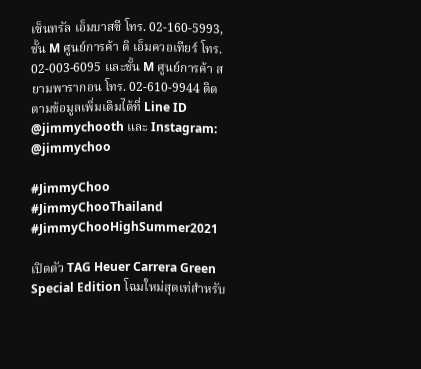เซ็นทรัล เอ็มบาสซี โทร. 02-160-5993, ชั้น M ศูนย์การค้า ดิ เอ็มควอเทียร์ โทร. 02-003-6095 และชั้น M ศูนย์การค้า สยามพารากอน โทร. 02-610-9944 ติดตามข้อมูลเพิ่มเติมได้ที่ Line ID @jimmychooth และ Instagram: @jimmychoo

#JimmyChoo #JimmyChooThailand #JimmyChooHighSummer2021

เปิดตัว TAG Heuer Carrera Green Special Edition โฉมใหม่สุดเท่สำหรับ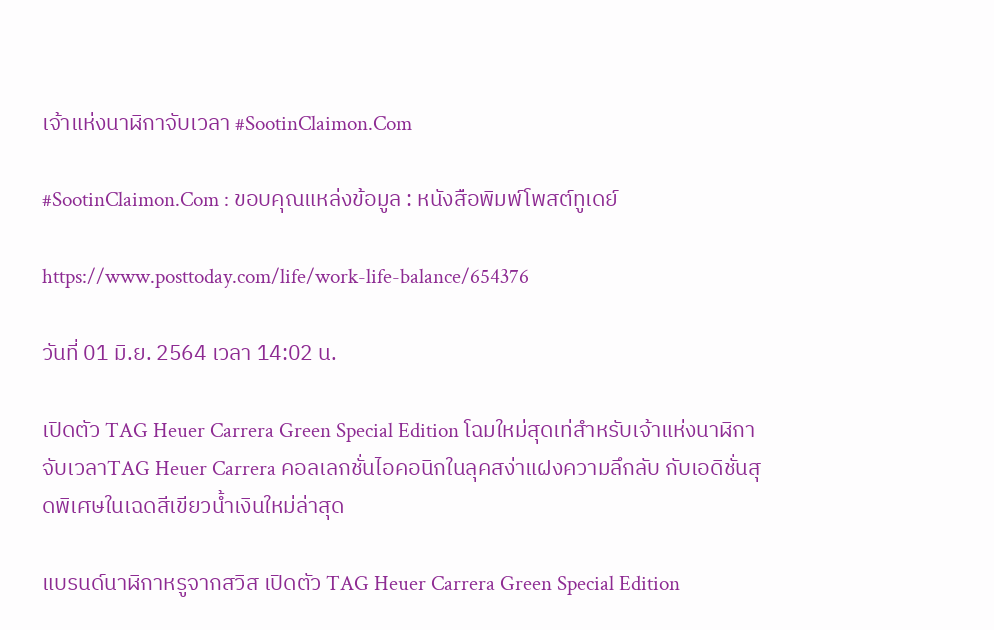เจ้าแห่งนาฬิกาจับเวลา #SootinClaimon.Com

#SootinClaimon.Com : ขอบคุณแหล่งข้อมูล : หนังสือพิมพ์โพสต์ทูเดย์

https://www.posttoday.com/life/work-life-balance/654376

วันที่ 01 มิ.ย. 2564 เวลา 14:02 น.

เปิดตัว TAG Heuer Carrera Green Special Edition โฉมใหม่สุดเท่สำหรับเจ้าแห่งนาฬิกาจับเวลาTAG Heuer Carrera คอลเลกชั่นไอคอนิกในลุคสง่าแฝงความลึกลับ กับเอดิชั่นสุดพิเศษในเฉดสีเขียวน้ำเงินใหม่ล่าสุด

แบรนด์นาฬิกาหรูจากสวิส เปิดตัว TAG Heuer Carrera Green Special Edition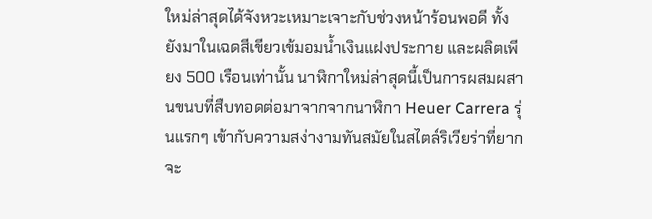ใหม่ล่าสุดได้จังหวะเหมาะเจาะกับช่วงหน้าร้อนพอดี ทั้งยังมาในเฉดสีเขียวเข้มอมน้ำเงินแฝงประกาย และผลิตเพียง 500 เรือนเท่านั้น นาฬิกาใหม่ล่าสุดนี้เป็นการผสมผสานขนบที่สืบทอดต่อมาจากจากนาฬิกา Heuer Carrera รุ่นแรกๆ เข้ากับความสง่างามทันสมัยในสไตล์ริเวียร่าที่ยากจะ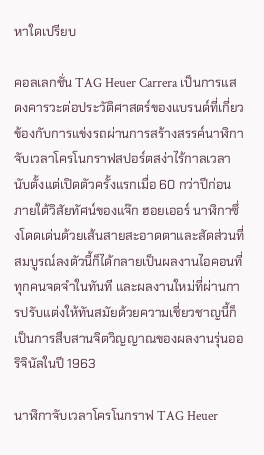หาใดเปรียบ

คอลเลกชั่น TAG Heuer Carrera เป็นการแสดงคารวะต่อประวัติศาสตร์ของแบรนด์ที่เกี่ยวข้องกับการแข่งรถผ่านการสร้างสรรค์นาฬิกาจับเวลาโครโนกราฟสปอร์ตสง่าไร้กาลเวลา นับตั้งแต่เปิดตัวครั้งแรกเมื่อ 60 กว่าปีก่อนภายใต้วิสัยทัศน์ของแจ๊ก ฮอยเออร์ นาฬิกาซึ่งโดดเด่นด้วยเส้นสายสะอาดตาและสัดส่วนที่สมบูรณ์ลงตัวนี้ก็ได้กลายเป็นผลงานไอคอนที่ทุกคนจดจำในทันที และผลงานใหม่ที่ผ่านการปรับแต่งให้ทันสมัยด้วยความเชี่ยวชาญนี้ก็เป็นการสืบสานจิตวิญญาณของผลงานรุ่นออริจินัลในปี 1963

นาฬิกาจับเวลาโครโนกราฟ TAG Heuer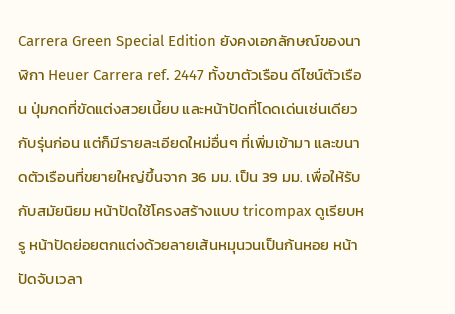Carrera Green Special Edition ยังคงเอกลักษณ์ของนาฬิกา Heuer Carrera ref. 2447 ทั้งขาตัวเรือน ดีไซน์ตัวเรือน ปุ่มกดที่ขัดแต่งสวยเนี้ยบ และหน้าปัดที่โดดเด่นเช่นเดียวกับรุ่นก่อน แต่ก็มีรายละเอียดใหม่อื่นๆ ที่เพิ่มเข้ามา และขนาดตัวเรือนที่ขยายใหญ่ขึ้นจาก 36 มม. เป็น 39 มม. เพื่อให้รับกับสมัยนิยม หน้าปัดใช้โครงสร้างแบบ tricompax ดูเรียบหรู หน้าปัดย่อยตกแต่งด้วยลายเส้นหมุนวนเป็นก้นหอย หน้าปัดจับเวลา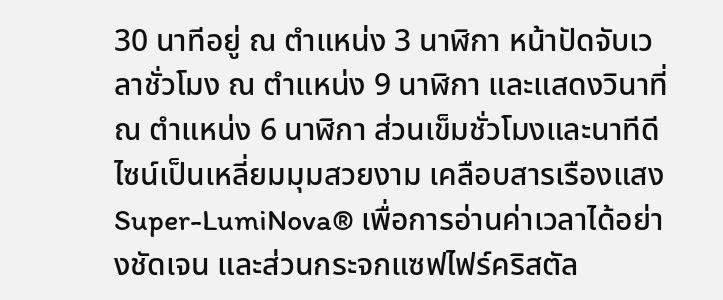30 นาทีอยู่ ณ ตำแหน่ง 3 นาฬิกา หน้าปัดจับเวลาชั่วโมง ณ ตำแหน่ง 9 นาฬิกา และแสดงวินาที่ ณ ตำแหน่ง 6 นาฬิกา ส่วนเข็มชั่วโมงและนาทีดีไซน์เป็นเหลี่ยมมุมสวยงาม เคลือบสารเรืองแสง Super-LumiNova® เพื่อการอ่านค่าเวลาได้อย่างชัดเจน และส่วนกระจกแซฟไฟร์คริสตัล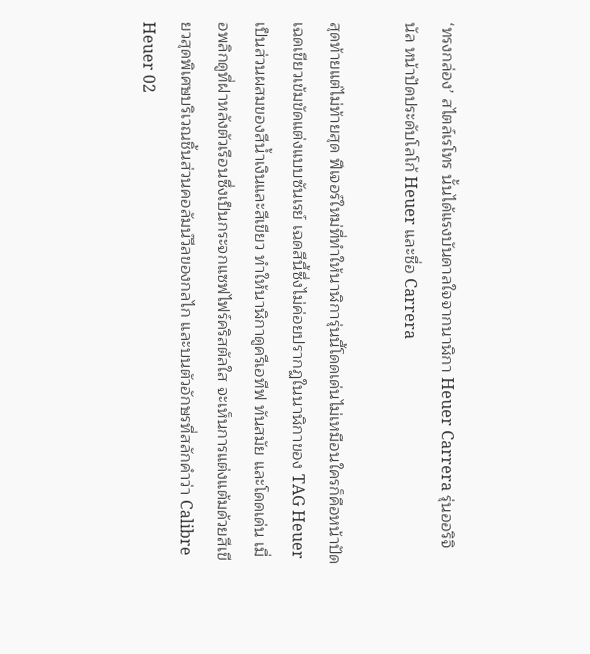‘ทรงกล่อง’ สไตล์เรโทร นั้นได้แรงบันดาลใจจากนาฬิกา Heuer Carrera รุ่นออริจินัล หน้าปัดประดับโลโก้ Heuer และชื่อ Carrera

สุดท้ายแต่ไม่ท้ายสุด ฟีเจอร์ใหม่ที่ทำให้นาฬิการุ่นนี้โดดเด่นไม่เหมือนใครก็คือหน้าปัดเฉดเขียวเข้มขัดแต่งแบบซันเรย์ เฉดสีนี้ซึ่งไม่ค่อยปรากฏในนาฬิกาของ TAG Heuer เป็นส่วนผสมของสีน้ำเงินและสีเขียว ทำให้นาฬิกาดูครีเอทีฟ ทันสมัย และโดดเด่น เมื่อพลิกดูที่ฝาหลังตัวเรือนซึ่งเป็นกระจกแซฟไฟร์คริสตัลใส จะเห็นการแต่งแต้มด้วยสีเขียวสุดพิเศษบริเวณชิ้นส่วนคอลัมน์วีลของกลไก และบนตัวอักษรที่สลักคำว่า Calibre Heuer 02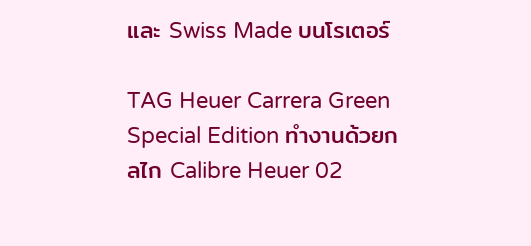และ Swiss Made บนโรเตอร์

TAG Heuer Carrera Green Special Edition ทำงานด้วยกลไก Calibre Heuer 02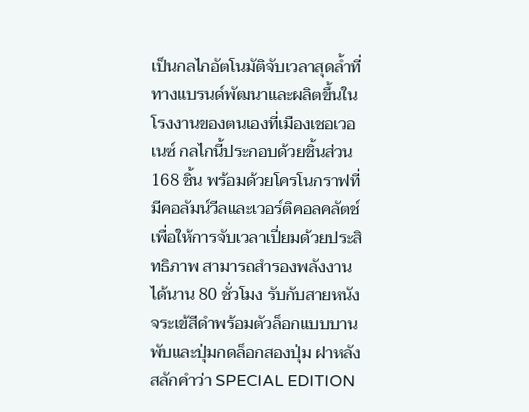เป็นกลไกอัตโนมัติจับเวลาสุดล้ำที่ทางแบรนด์พัฒนาและผลิตขึ้นในโรงงานของตนเองที่เมืองเชอเวอเนซ์ กลไกนี้ประกอบด้วยชิ้นส่วน 168 ชิ้น พร้อมด้วยโครโนกราฟที่มีคอลัมน์วีลและเวอร์ติคอลคลัตช์เพื่อให้การจับเวลาเปี่ยมด้วยประสิทธิภาพ สามารถสำรองพลังงานได้นาน 80 ชั่วโมง รับกับสายหนังจระเข้สีดำพร้อมตัวล็อกแบบบานพับและปุ่มกดล็อกสองปุ่ม ฝาหลังสลักคำว่า SPECIAL EDITION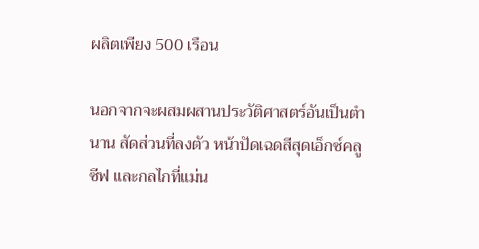ผลิตเพียง 500 เรือน

นอกจากจะผสมผสานประวัติศาสตร์อันเป็นตำนาน สัดส่วนที่ลงตัว หน้าปัดเฉดสีสุดเอ็กซ์คลูซีฟ และกลไกที่แม่น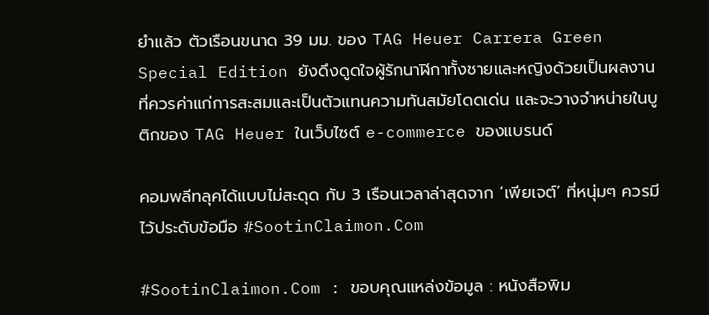ยำแล้ว ตัวเรือนขนาด 39 มม. ของ TAG Heuer Carrera Green Special Edition ยังดึงดูดใจผู้รักนาฬิกาทั้งชายและหญิงด้วยเป็นผลงานที่ควรค่าแก่การสะสมและเป็นตัวแทนความทันสมัยโดดเด่น และจะวางจำหน่ายในบูติกของ TAG Heuer ในเว็บไซต์ e-commerce ของแบรนด์

คอมพลีทลุคได้แบบไม่สะดุด กับ 3 เรือนเวลาล่าสุดจาก ‘เพียเจต์’ ที่หนุ่มๆ ควรมีไว้ประดับข้อมือ #SootinClaimon.Com

#SootinClaimon.Com : ขอบคุณแหล่งข้อมูล : หนังสือพิม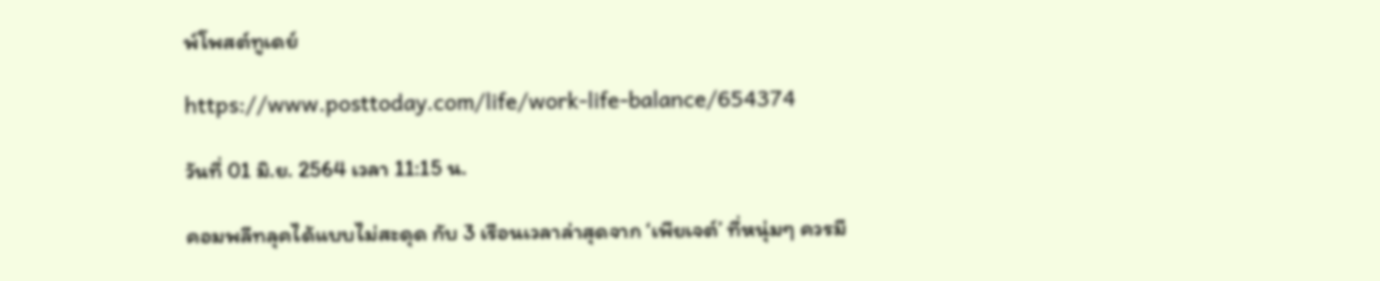พ์โพสต์ทูเดย์

https://www.posttoday.com/life/work-life-balance/654374

วันที่ 01 มิ.ย. 2564 เวลา 11:15 น.

คอมพลีทลุคได้แบบไม่สะดุด กับ 3 เรือนเวลาล่าสุดจาก ‘เพียเจต์’ ที่หนุ่มๆ ควรมี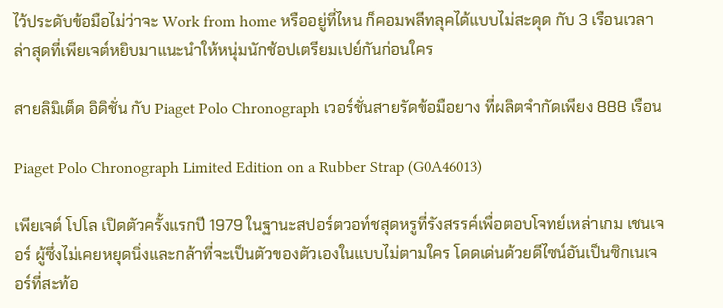ไว้ประดับข้อมือไม่ว่าจะ Work from home หรืออยู่ที่ไหน ก็คอมพลีทลุคได้แบบไม่สะดุด กับ 3 เรือนเวลาล่าสุดที่เพียเจต์หยิบมาแนะนำให้หนุ่มนักช้อปเตรียมเปย์กันก่อนใคร

สายลิมิเต็ด อิดิชั่น กับ Piaget Polo Chronograph เวอร์ชั่นสายรัดข้อมือยาง ที่ผลิตจำกัดเพียง 888 เรือน

Piaget Polo Chronograph Limited Edition on a Rubber Strap (G0A46013)

เพียเจต์ โปโล เปิดตัวครั้งแรกปี 1979 ในฐานะสปอร์ตวอท์ชสุดหรูที่รังสรรค์เพื่อตอบโจทย์เหล่าเกม เชนเจอร์ ผู้ซึ่งไม่เคยหยุดนิ่งและกล้าที่จะเป็นตัวของตัวเองในแบบไม่ตามใคร โดดเด่นด้วยดีไซน์อันเป็นซิกเนเจอร์ที่สะท้อ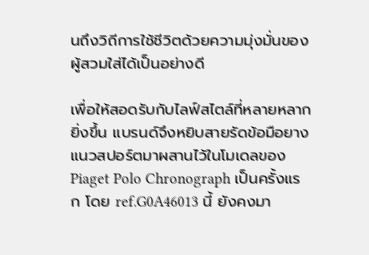นถึงวิถีการใช้ชีวิตด้วยความมุ่งมั่นของผู้สวมใส่ได้เป็นอย่างดี

เพื่อให้สอดรับกับไลฟ์สไตล์ที่หลายหลากยิ่งขึ้น แบรนด์จึงหยิบสายรัดข้อมือยางแนวสปอร์ตมาผสานไว้ในโมเดลของ Piaget Polo Chronograph เป็นครั้งแรก โดย ref.G0A46013 นี้ ยังคงมา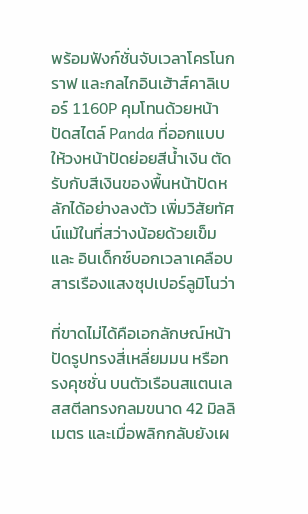พร้อมฟังก์ชั่นจับเวลาโครโนกราฟ และกลไกอินเฮ้าส์คาลิเบอร์ 1160P คุมโทนด้วยหน้าปัดสไตล์ Panda ที่ออกแบบให้วงหน้าปัดย่อยสีน้ำเงิน ตัดรับกับสีเงินของพื้นหน้าปัดหลักได้อย่างลงตัว เพิ่มวิสัยทัศน์แม้ในที่สว่างน้อยด้วยเข็มและ อินเด็กซ์บอกเวลาเคลือบสารเรืองแสงซุปเปอร์ลูมิโนว่า

ที่ขาดไม่ได้คือเอกลักษณ์หน้าปัดรูปทรงสี่เหลี่ยมมน หรือทรงคุชชั่น บนตัวเรือนสแตนเลสสตีลทรงกลมขนาด 42 มิลลิเมตร และเมื่อพลิกกลับยังเผ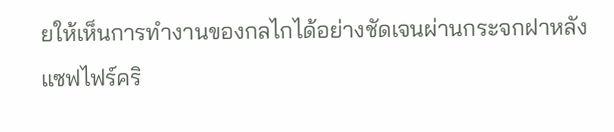ยให้เห็นการทำงานของกลไกได้อย่างชัดเจนผ่านกระจกฝาหลังแซฟไฟร์คริ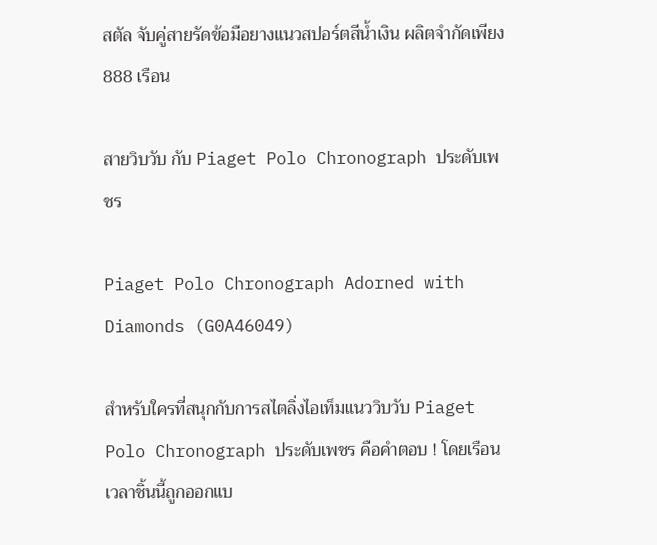สตัล จับคู่สายรัดข้อมือยางแนวสปอร์ตสีน้ำเงิน ผลิตจำกัดเพียง 888 เรือน

สายวิบวับ กับ Piaget Polo Chronograph ประดับเพชร

Piaget Polo Chronograph Adorned with Diamonds (G0A46049)

สำหรับใครที่สนุกกับการสไตลิ่งไอเท็มแนววิบวับ Piaget Polo Chronograph ประดับเพชร คือคำตอบ ! โดยเรือนเวลาชิ้นนี้ถูกออกแบ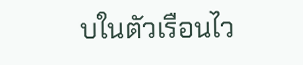บในตัวเรือนไว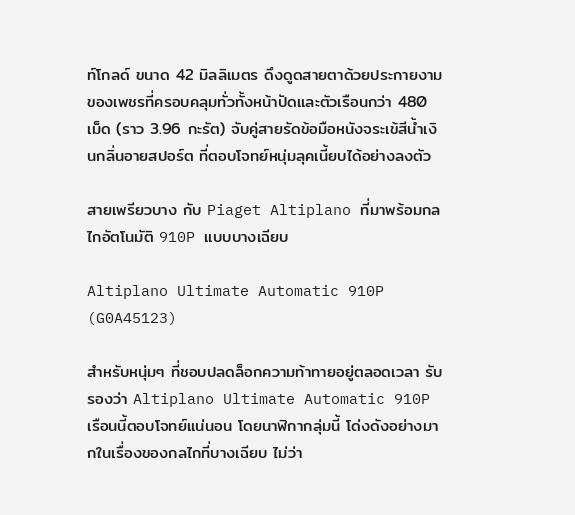ท์โกลด์ ขนาด 42 มิลลิเมตร ดึงดูดสายตาด้วยประกายงามของเพชรที่ครอบคลุมทั่วทั้งหน้าปัดและตัวเรือนกว่า 480 เม็ด (ราว 3.96 กะรัต) จับคู่สายรัดข้อมือหนังจระเข้สีน้ำเงินกลิ่นอายสปอร์ต ที่ตอบโจทย์หนุ่มลุคเนี้ยบได้อย่างลงตัว

สายเพรียวบาง กับ Piaget Altiplano ที่มาพร้อมกลไกอัตโนมัติ 910P แบบบางเฉียบ

Altiplano Ultimate Automatic 910P (G0A45123)

สำหรับหนุ่มๆ ที่ชอบปลดล็อกความท้าทายอยู่ตลอดเวลา รับรองว่า Altiplano Ultimate Automatic 910P เรือนนี้ตอบโจทย์แน่นอน โดยนาฬิกากลุ่มนี้ โด่งดังอย่างมากในเรื่องของกลไกที่บางเฉียบ ไม่ว่า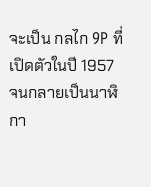จะเป็น กลไก 9P ที่เปิดตัวในปี 1957 จนกลายเป็นนาฬิกา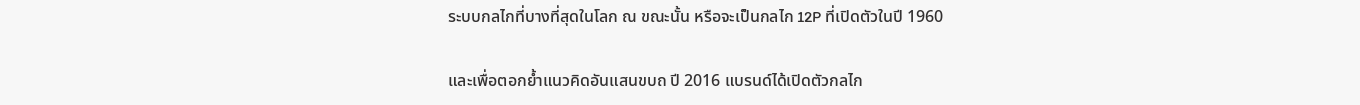ระบบกลไกที่บางที่สุดในโลก ณ ขณะนั้น หรือจะเป็นกลไก 12P ที่เปิดตัวในปี 1960

และเพื่อตอกย้ำแนวคิดอันแสนขบถ ปี 2016 แบรนด์ได้เปิดตัวกลไก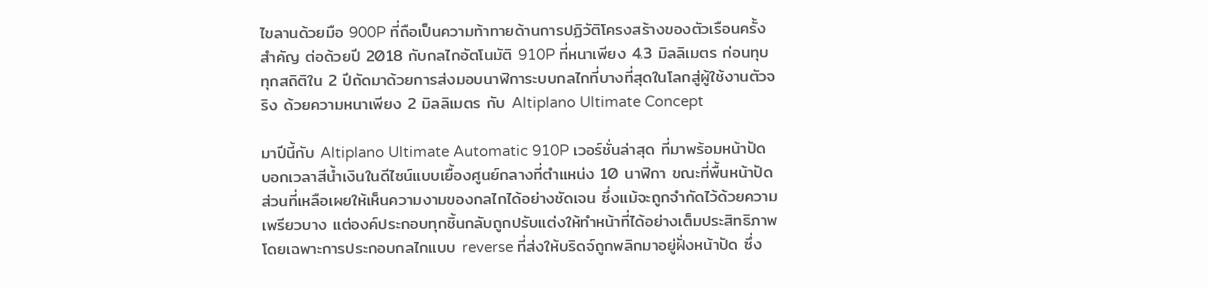ไขลานด้วยมือ 900P ที่ถือเป็นความท้าทายด้านการปฏิวัติโครงสร้างของตัวเรือนครั้งสำคัญ ต่อด้วยปี 2018 กับกลไกอัตโนมัติ 910P ที่หนาเพียง 4.3 มิลลิเมตร ก่อนทุบทุกสถิติใน 2 ปีถัดมาด้วยการส่งมอบนาฬิการะบบกลไกที่บางที่สุดในโลกสู่ผู้ใช้งานตัวจริง ด้วยความหนาเพียง 2 มิลลิเมตร กับ Altiplano Ultimate Concept

มาปีนี้กับ Altiplano Ultimate Automatic 910P เวอร์ชั่นล่าสุด ที่มาพร้อมหน้าปัดบอกเวลาสีน้ำเงินในดีไซน์แบบเยื้องศูนย์กลางที่ตำแหน่ง 10 นาฬิกา ขณะที่พื้นหน้าปัดส่วนที่เหลือเผยให้เห็นความงามของกลไกได้อย่างชัดเจน ซึ่งแม้จะถูกจำกัดไว้ด้วยความเพรียวบาง แต่องค์ประกอบทุกชิ้นกลับถูกปรับแต่งให้ทำหน้าที่ได้อย่างเต็มประสิทธิภาพ โดยเฉพาะการประกอบกลไกแบบ reverse ที่ส่งให้บริดจ์ถูกพลิกมาอยู่ฝั่งหน้าปัด ซึ่ง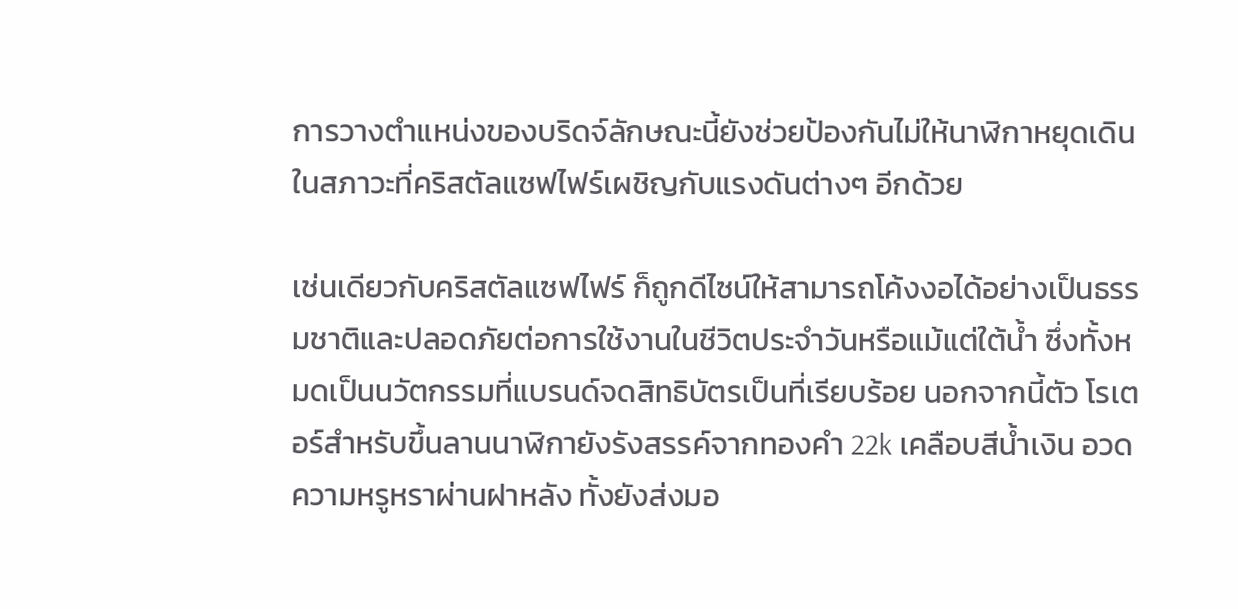การวางตำแหน่งของบริดจ์ลักษณะนี้ยังช่วยป้องกันไม่ให้นาฬิกาหยุดเดินในสภาวะที่คริสตัลแซฟไฟร์เผชิญกับแรงดันต่างๆ อีกด้วย

เช่นเดียวกับคริสตัลแซฟไฟร์ ก็ถูกดีไซน์ให้สามารถโค้งงอได้อย่างเป็นธรรมชาติและปลอดภัยต่อการใช้งานในชีวิตประจำวันหรือแม้แต่ใต้น้ำ ซึ่งทั้งหมดเป็นนวัตกรรมที่แบรนด์จดสิทธิบัตรเป็นที่เรียบร้อย นอกจากนี้ตัว โรเตอร์สำหรับขึ้นลานนาฬิกายังรังสรรค์จากทองคำ 22k เคลือบสีน้ำเงิน อวดความหรูหราผ่านฝาหลัง ทั้งยังส่งมอ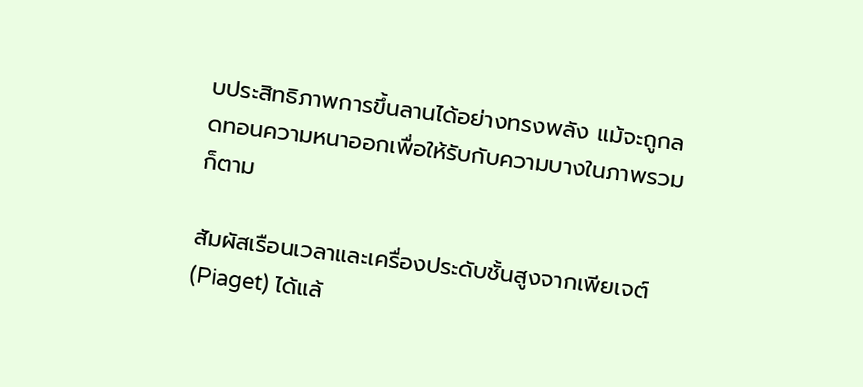บประสิทธิภาพการขึ้นลานได้อย่างทรงพลัง แม้จะถูกลดทอนความหนาออกเพื่อให้รับกับความบางในภาพรวมก็ตาม

สัมผัสเรือนเวลาและเครื่องประดับชั้นสูงจากเพียเจต์ (Piaget) ได้แล้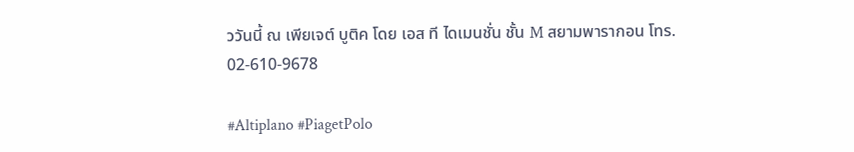ววันนี้ ณ เพียเจต์ บูติค โดย เอส ที ไดเมนชั่น ชั้น M สยามพารากอน โทร. 02-610-9678

#Altiplano #PiagetPolo